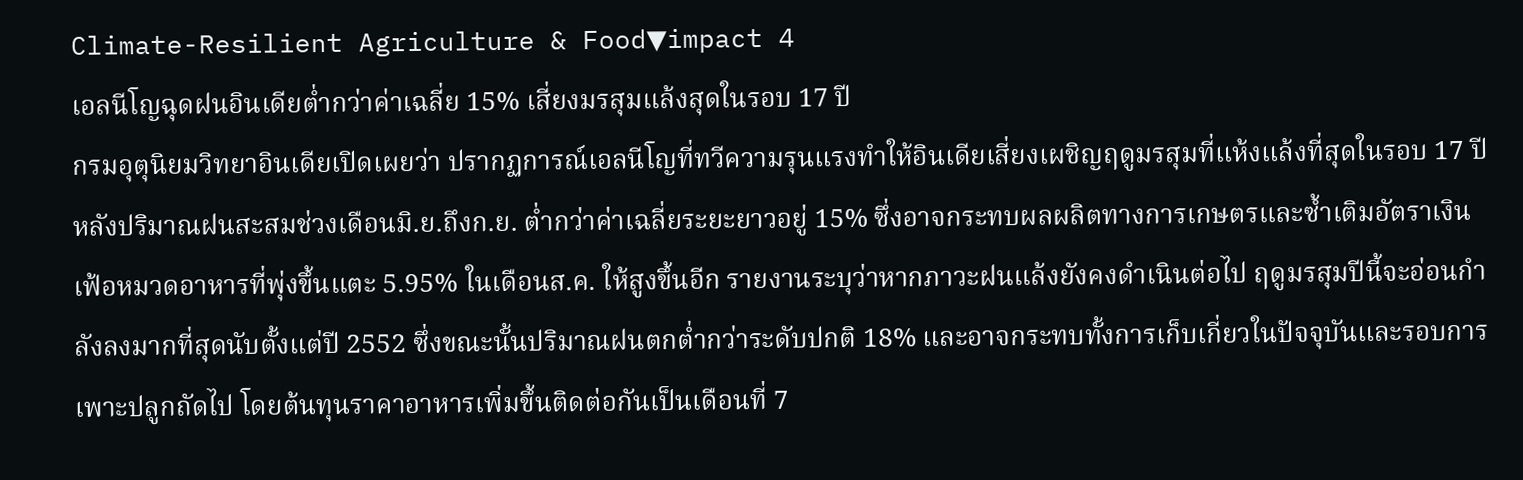Climate-Resilient Agriculture & Food▼impact 4
เอลนีโญฉุดฝนอินเดียต่ำกว่าค่าเฉลี่ย 15% เสี่ยงมรสุมแล้งสุดในรอบ 17 ปี
กรมอุตุนิยมวิทยาอินเดียเปิดเผยว่า ปรากฏการณ์เอลนีโญที่ทวีความรุนแรงทำให้อินเดียเสี่ยงเผชิญฤดูมรสุมที่แห้งแล้งที่สุดในรอบ 17 ปี หลังปริมาณฝนสะสมช่วงเดือนมิ.ย.ถึงก.ย. ต่ำกว่าค่าเฉลี่ยระยะยาวอยู่ 15% ซึ่งอาจกระทบผลผลิตทางการเกษตรและซ้ำเติมอัตราเงินเฟ้อหมวดอาหารที่พุ่งขึ้นแตะ 5.95% ในเดือนส.ค. ให้สูงขึ้นอีก รายงานระบุว่าหากภาวะฝนแล้งยังคงดำเนินต่อไป ฤดูมรสุมปีนี้จะอ่อนกำลังลงมากที่สุดนับตั้งแต่ปี 2552 ซึ่งขณะนั้นปริมาณฝนตกต่ำกว่าระดับปกติ 18% และอาจกระทบทั้งการเก็บเกี่ยวในปัจจุบันและรอบการเพาะปลูกถัดไป โดยต้นทุนราคาอาหารเพิ่มขึ้นติดต่อกันเป็นเดือนที่ 7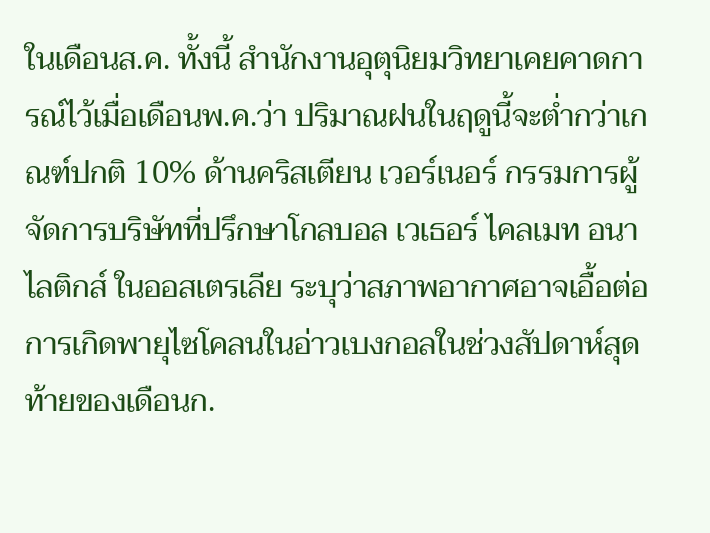ในเดือนส.ค. ทั้งนี้ สำนักงานอุตุนิยมวิทยาเคยคาดการณ์ไว้เมื่อเดือนพ.ค.ว่า ปริมาณฝนในฤดูนี้จะต่ำกว่าเกณฑ์ปกติ 10% ด้านคริสเตียน เวอร์เนอร์ กรรมการผู้จัดการบริษัทที่ปรึกษาโกลบอล เวเธอร์ ไคลเมท อนาไลติกส์ ในออสเตรเลีย ระบุว่าสภาพอากาศอาจเอื้อต่อการเกิดพายุไซโคลนในอ่าวเบงกอลในช่วงสัปดาห์สุดท้ายของเดือนก.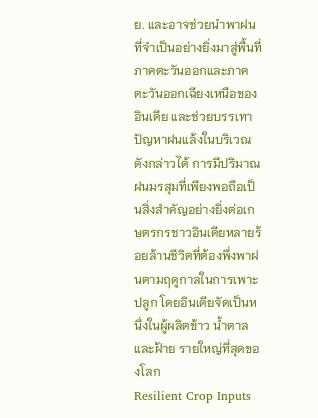ย. และอาจช่วยนำพาฝนที่จำเป็นอย่างยิ่งมาสู่พื้นที่ภาคตะวันออกและภาคตะวันออกเฉียงเหนือของอินเดีย และช่วยบรรเทาปัญหาฝนแล้งในบริเวณดังกล่าวได้ การมีปริมาณฝนมรสุมที่เพียงพอถือเป็นสิ่งสำคัญอย่างยิ่งต่อเกษตรกรชาวอินเดียหลายร้อยล้านชีวิตที่ต้องพึ่งพาฝนตามฤดูกาลในการเพาะปลูก โดยอินเดียจัดเป็นหนึ่งในผู้ผลิตข้าว น้ำตาล และฝ้าย รายใหญ่ที่สุดของโลก
Resilient Crop Inputs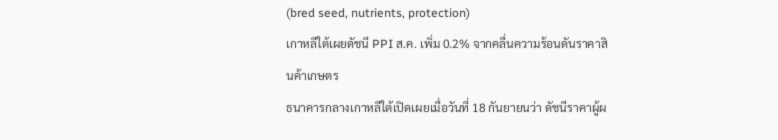(bred seed, nutrients, protection)
เกาหลีใต้เผยดัชนี PPI ส.ค. เพิ่ม 0.2% จากคลื่นความร้อนดันราคาสินค้าเกษตร
ธนาคารกลางเกาหลีใต้เปิดเผยเมื่อวันที่ 18 กันยายนว่า ดัชนีราคาผู้ผ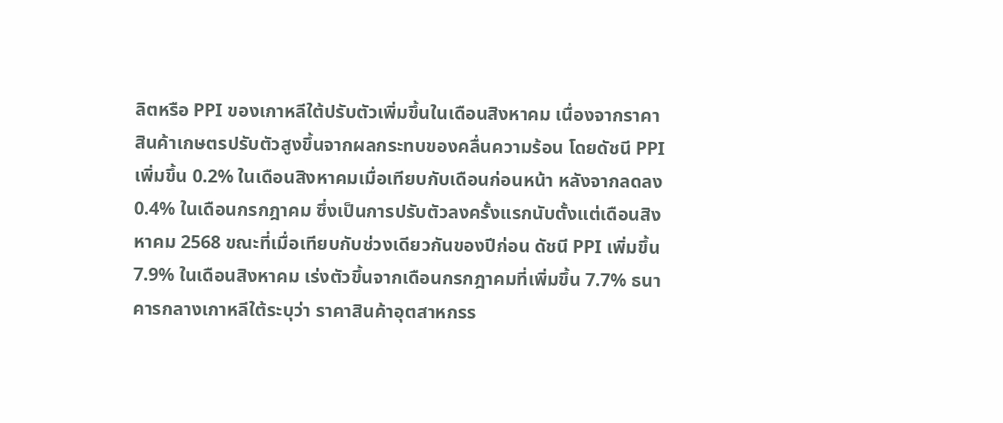ลิตหรือ PPI ของเกาหลีใต้ปรับตัวเพิ่มขึ้นในเดือนสิงหาคม เนื่องจากราคาสินค้าเกษตรปรับตัวสูงขึ้นจากผลกระทบของคลื่นความร้อน โดยดัชนี PPI เพิ่มขึ้น 0.2% ในเดือนสิงหาคมเมื่อเทียบกับเดือนก่อนหน้า หลังจากลดลง 0.4% ในเดือนกรกฎาคม ซึ่งเป็นการปรับตัวลงครั้งแรกนับตั้งแต่เดือนสิงหาคม 2568 ขณะที่เมื่อเทียบกับช่วงเดียวกันของปีก่อน ดัชนี PPI เพิ่มขึ้น 7.9% ในเดือนสิงหาคม เร่งตัวขึ้นจากเดือนกรกฎาคมที่เพิ่มขึ้น 7.7% ธนาคารกลางเกาหลีใต้ระบุว่า ราคาสินค้าอุตสาหกรร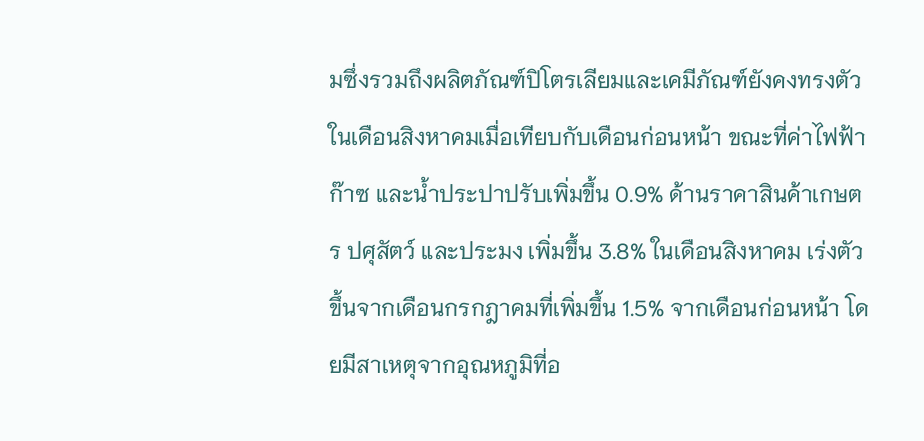มซึ่งรวมถึงผลิตภัณฑ์ปิโตรเลียมและเคมีภัณฑ์ยังคงทรงตัวในเดือนสิงหาคมเมื่อเทียบกับเดือนก่อนหน้า ขณะที่ค่าไฟฟ้า ก๊าซ และน้ำประปาปรับเพิ่มขึ้น 0.9% ด้านราคาสินค้าเกษตร ปศุสัตว์ และประมง เพิ่มขึ้น 3.8% ในเดือนสิงหาคม เร่งตัวขึ้นจากเดือนกรกฎาคมที่เพิ่มขึ้น 1.5% จากเดือนก่อนหน้า โดยมีสาเหตุจากอุณหภูมิที่อ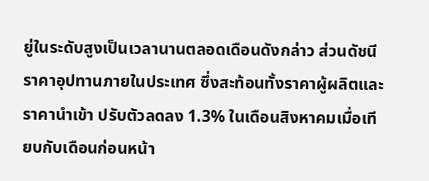ยู่ในระดับสูงเป็นเวลานานตลอดเดือนดังกล่าว ส่วนดัชนีราคาอุปทานภายในประเทศ ซึ่งสะท้อนทั้งราคาผู้ผลิตและราคานำเข้า ปรับตัวลดลง 1.3% ในเดือนสิงหาคมเมื่อเทียบกับเดือนก่อนหน้า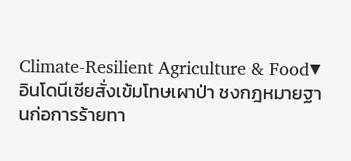Climate-Resilient Agriculture & Food▼
อินโดนีเซียสั่งเข้มโทษเผาป่า ชงกฎหมายฐานก่อการร้ายทา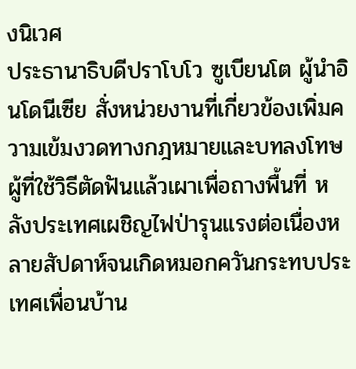งนิเวศ
ประธานาธิบดีปราโบโว ซูเบียนโต ผู้นำอินโดนีเซีย สั่งหน่วยงานที่เกี่ยวข้องเพิ่มความเข้มงวดทางกฎหมายและบทลงโทษผู้ที่ใช้วิธีตัดฟันแล้วเผาเพื่อถางพื้นที่ หลังประเทศเผชิญไฟป่ารุนแรงต่อเนื่องหลายสัปดาห์จนเกิดหมอกควันกระทบประเทศเพื่อนบ้าน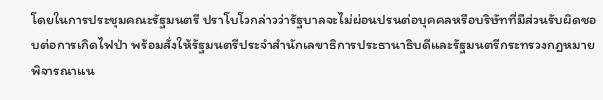โดยในการประชุมคณะรัฐมนตรี ปราโบโวกล่าวว่ารัฐบาลจะไม่ผ่อนปรนต่อบุคคลหรือบริษัทที่มีส่วนรับผิดชอบต่อการเกิดไฟป่า พร้อมสั่งให้รัฐมนตรีประจำสำนักเลขาธิการประธานาธิบดีและรัฐมนตรีกระทรวงกฎหมายพิจารณาแน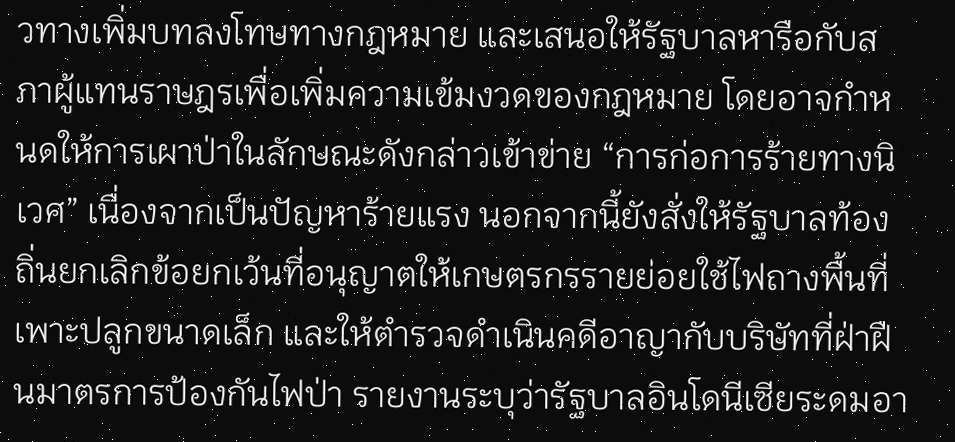วทางเพิ่มบทลงโทษทางกฎหมาย และเสนอให้รัฐบาลหารือกับสภาผู้แทนราษฎรเพื่อเพิ่มความเข้มงวดของกฎหมาย โดยอาจกำหนดให้การเผาป่าในลักษณะดังกล่าวเข้าข่าย “การก่อการร้ายทางนิเวศ” เนื่องจากเป็นปัญหาร้ายแรง นอกจากนี้ยังสั่งให้รัฐบาลท้องถิ่นยกเลิกข้อยกเว้นที่อนุญาตให้เกษตรกรรายย่อยใช้ไฟถางพื้นที่เพาะปลูกขนาดเล็ก และให้ตำรวจดำเนินคดีอาญากับบริษัทที่ฝ่าฝืนมาตรการป้องกันไฟป่า รายงานระบุว่ารัฐบาลอินโดนีเซียระดมอา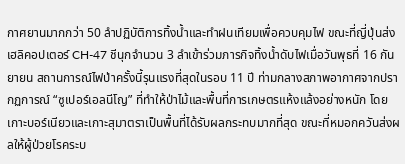กาศยานมากกว่า 50 ลำปฏิบัติการทิ้งน้ำและทำฝนเทียมเพื่อควบคุมไฟ ขณะที่ญี่ปุ่นส่งเฮลิคอปเตอร์ CH-47 ชีนุกจำนวน 3 ลำเข้าร่วมภารกิจทิ้งน้ำดับไฟเมื่อวันพุธที่ 16 กันยายน สถานการณ์ไฟป่าครั้งนี้รุนแรงที่สุดในรอบ 11 ปี ท่ามกลางสภาพอากาศจากปรากฏการณ์ “ซูเปอร์เอลนีโญ” ที่ทำให้ป่าไม้และพื้นที่การเกษตรแห้งแล้งอย่างหนัก โดยเกาะบอร์เนียวและเกาะสุมาตราเป็นพื้นที่ได้รับผลกระทบมากที่สุด ขณะที่หมอกควันส่งผลให้ผู้ป่วยโรคระบ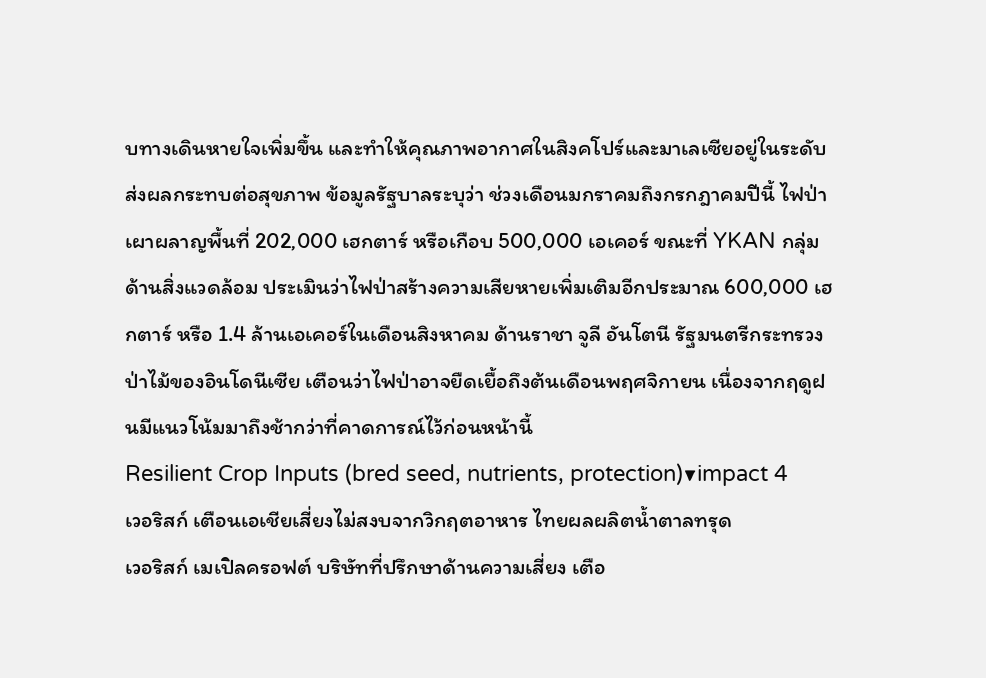บทางเดินหายใจเพิ่มขึ้น และทำให้คุณภาพอากาศในสิงคโปร์และมาเลเซียอยู่ในระดับส่งผลกระทบต่อสุขภาพ ข้อมูลรัฐบาลระบุว่า ช่วงเดือนมกราคมถึงกรกฎาคมปีนี้ ไฟป่าเผาผลาญพื้นที่ 202,000 เฮกตาร์ หรือเกือบ 500,000 เอเคอร์ ขณะที่ YKAN กลุ่มด้านสิ่งแวดล้อม ประเมินว่าไฟป่าสร้างความเสียหายเพิ่มเติมอีกประมาณ 600,000 เฮกตาร์ หรือ 1.4 ล้านเอเคอร์ในเดือนสิงหาคม ด้านราชา จูลี อันโตนี รัฐมนตรีกระทรวงป่าไม้ของอินโดนีเซีย เตือนว่าไฟป่าอาจยืดเยื้อถึงต้นเดือนพฤศจิกายน เนื่องจากฤดูฝนมีแนวโน้มมาถึงช้ากว่าที่คาดการณ์ไว้ก่อนหน้านี้
Resilient Crop Inputs (bred seed, nutrients, protection)▼impact 4
เวอริสก์ เตือนเอเชียเสี่ยงไม่สงบจากวิกฤตอาหาร ไทยผลผลิตน้ำตาลทรุด
เวอริสก์ เมเปิลครอฟต์ บริษัทที่ปรึกษาด้านความเสี่ยง เตือ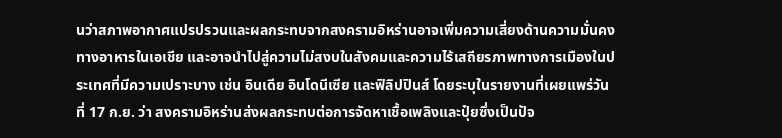นว่าสภาพอากาศแปรปรวนและผลกระทบจากสงครามอิหร่านอาจเพิ่มความเสี่ยงด้านความมั่นคงทางอาหารในเอเชีย และอาจนำไปสู่ความไม่สงบในสังคมและความไร้เสถียรภาพทางการเมืองในประเทศที่มีความเปราะบาง เช่น อินเดีย อินโดนีเซีย และฟิลิปปินส์ โดยระบุในรายงานที่เผยแพร่วันที่ 17 ก.ย. ว่า สงครามอิหร่านส่งผลกระทบต่อการจัดหาเชื้อเพลิงและปุ๋ยซึ่งเป็นปัจ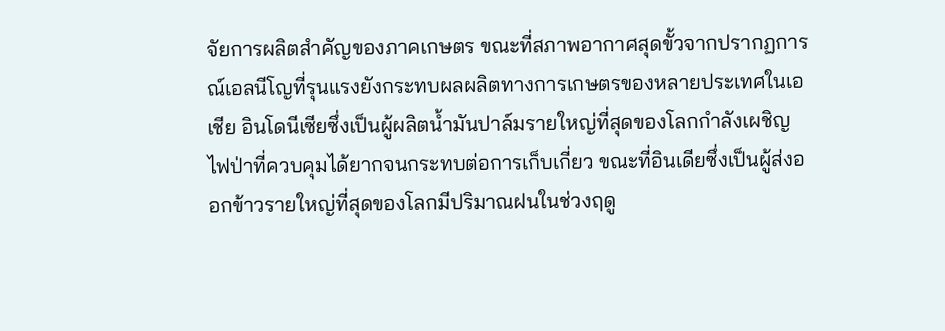จัยการผลิตสำคัญของภาคเกษตร ขณะที่สภาพอากาศสุดขั้วจากปรากฏการณ์เอลนีโญที่รุนแรงยังกระทบผลผลิตทางการเกษตรของหลายประเทศในเอเชีย อินโดนีเซียซึ่งเป็นผู้ผลิตน้ำมันปาล์มรายใหญ่ที่สุดของโลกกำลังเผชิญไฟป่าที่ควบคุมได้ยากจนกระทบต่อการเก็บเกี่ยว ขณะที่อินเดียซึ่งเป็นผู้ส่งออกข้าวรายใหญ่ที่สุดของโลกมีปริมาณฝนในช่วงฤดู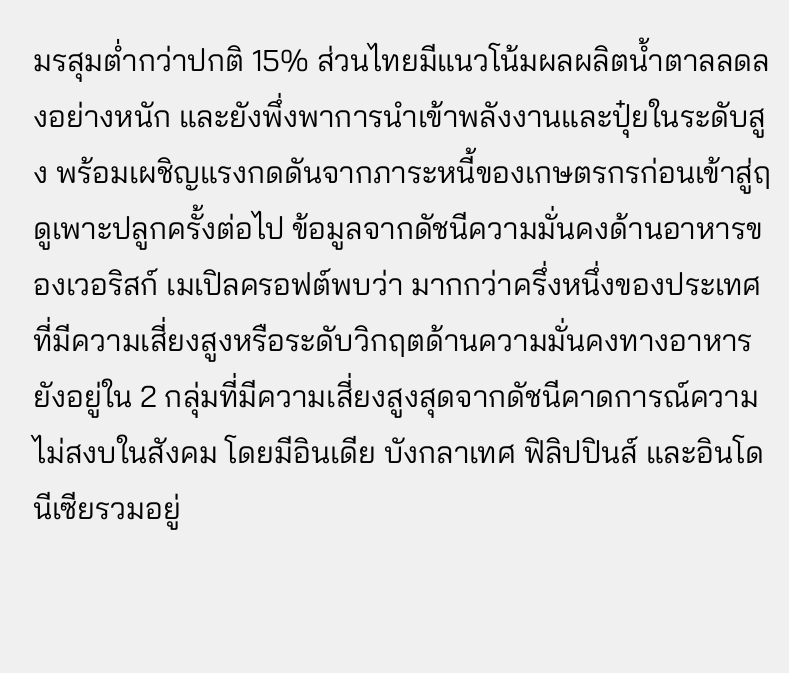มรสุมต่ำกว่าปกติ 15% ส่วนไทยมีแนวโน้มผลผลิตน้ำตาลลดลงอย่างหนัก และยังพึ่งพาการนำเข้าพลังงานและปุ๋ยในระดับสูง พร้อมเผชิญแรงกดดันจากภาระหนี้ของเกษตรกรก่อนเข้าสู่ฤดูเพาะปลูกครั้งต่อไป ข้อมูลจากดัชนีความมั่นคงด้านอาหารของเวอริสก์ เมเปิลครอฟต์พบว่า มากกว่าครึ่งหนึ่งของประเทศที่มีความเสี่ยงสูงหรือระดับวิกฤตด้านความมั่นคงทางอาหาร ยังอยู่ใน 2 กลุ่มที่มีความเสี่ยงสูงสุดจากดัชนีคาดการณ์ความไม่สงบในสังคม โดยมีอินเดีย บังกลาเทศ ฟิลิปปินส์ และอินโดนีเซียรวมอยู่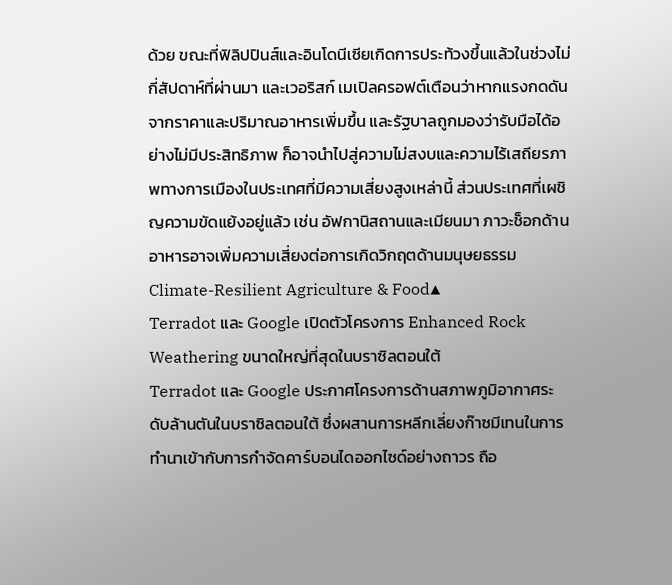ด้วย ขณะที่ฟิลิปปินส์และอินโดนีเซียเกิดการประท้วงขึ้นแล้วในช่วงไม่กี่สัปดาห์ที่ผ่านมา และเวอริสก์ เมเปิลครอฟต์เตือนว่าหากแรงกดดันจากราคาและปริมาณอาหารเพิ่มขึ้น และรัฐบาลถูกมองว่ารับมือได้อย่างไม่มีประสิทธิภาพ ก็อาจนำไปสู่ความไม่สงบและความไร้เสถียรภาพทางการเมืองในประเทศที่มีความเสี่ยงสูงเหล่านี้ ส่วนประเทศที่เผชิญความขัดแย้งอยู่แล้ว เช่น อัฟกานิสถานและเมียนมา ภาวะช็อกด้านอาหารอาจเพิ่มความเสี่ยงต่อการเกิดวิกฤตด้านมนุษยธรรม
Climate-Resilient Agriculture & Food▲
Terradot และ Google เปิดตัวโครงการ Enhanced Rock Weathering ขนาดใหญ่ที่สุดในบราซิลตอนใต้
Terradot และ Google ประกาศโครงการด้านสภาพภูมิอากาศระดับล้านตันในบราซิลตอนใต้ ซึ่งผสานการหลีกเลี่ยงก๊าซมีเทนในการทำนาเข้ากับการกำจัดคาร์บอนไดออกไซด์อย่างถาวร ถือ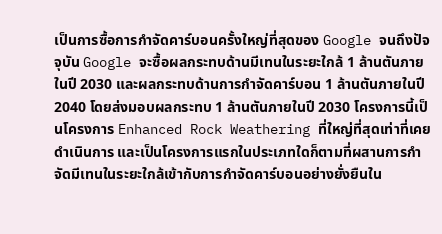เป็นการซื้อการกำจัดคาร์บอนครั้งใหญ่ที่สุดของ Google จนถึงปัจจุบัน Google จะซื้อผลกระทบด้านมีเทนในระยะใกล้ 1 ล้านตันภายในปี 2030 และผลกระทบด้านการกำจัดคาร์บอน 1 ล้านตันภายในปี 2040 โดยส่งมอบผลกระทบ 1 ล้านตันภายในปี 2030 โครงการนี้เป็นโครงการ Enhanced Rock Weathering ที่ใหญ่ที่สุดเท่าที่เคยดำเนินการ และเป็นโครงการแรกในประเภทใดก็ตามที่ผสานการกำจัดมีเทนในระยะใกล้เข้ากับการกำจัดคาร์บอนอย่างยั่งยืนใน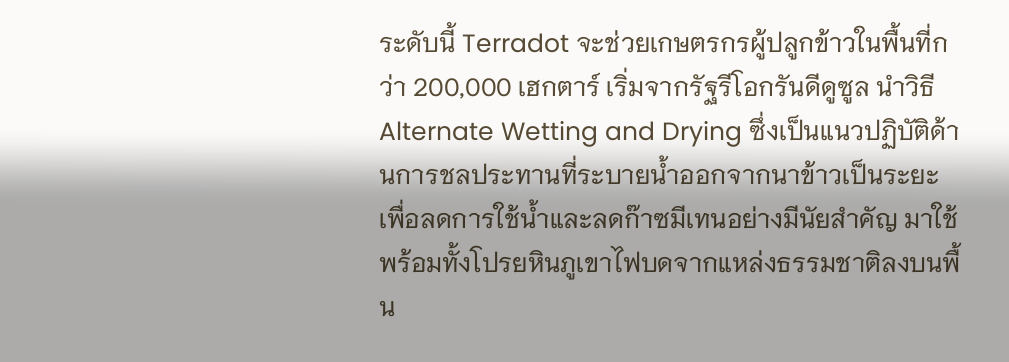ระดับนี้ Terradot จะช่วยเกษตรกรผู้ปลูกข้าวในพื้นที่กว่า 200,000 เฮกตาร์ เริ่มจากรัฐรีโอกรันดีดูซูล นำวิธี Alternate Wetting and Drying ซึ่งเป็นแนวปฏิบัติด้านการชลประทานที่ระบายน้ำออกจากนาข้าวเป็นระยะ เพื่อลดการใช้น้ำและลดก๊าซมีเทนอย่างมีนัยสำคัญ มาใช้ พร้อมทั้งโปรยหินภูเขาไฟบดจากแหล่งธรรมชาติลงบนพื้น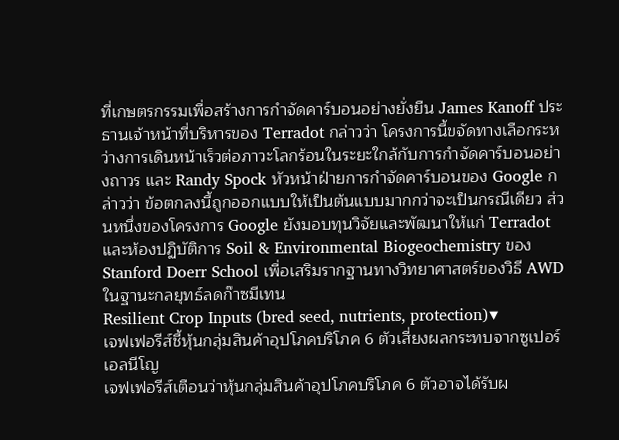ที่เกษตรกรรมเพื่อสร้างการกำจัดคาร์บอนอย่างยั่งยืน James Kanoff ประธานเจ้าหน้าที่บริหารของ Terradot กล่าวว่า โครงการนี้ขจัดทางเลือกระหว่างการเดินหน้าเร็วต่อภาวะโลกร้อนในระยะใกล้กับการกำจัดคาร์บอนอย่างถาวร และ Randy Spock หัวหน้าฝ่ายการกำจัดคาร์บอนของ Google กล่าวว่า ข้อตกลงนี้ถูกออกแบบให้เป็นต้นแบบมากกว่าจะเป็นกรณีเดียว ส่วนหนึ่งของโครงการ Google ยังมอบทุนวิจัยและพัฒนาให้แก่ Terradot และห้องปฏิบัติการ Soil & Environmental Biogeochemistry ของ Stanford Doerr School เพื่อเสริมรากฐานทางวิทยาศาสตร์ของวิธี AWD ในฐานะกลยุทธ์ลดก๊าซมีเทน
Resilient Crop Inputs (bred seed, nutrients, protection)▼
เจฟเฟอรีส์ชี้หุ้นกลุ่มสินค้าอุปโภคบริโภค 6 ตัวเสี่ยงผลกระทบจากซูเปอร์เอลนีโญ
เจฟเฟอรีส์เตือนว่าหุ้นกลุ่มสินค้าอุปโภคบริโภค 6 ตัวอาจได้รับผ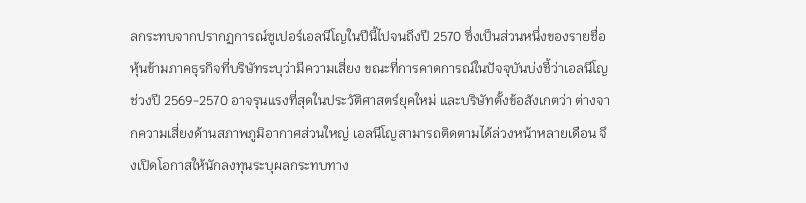ลกระทบจากปรากฏการณ์ซูเปอร์เอลนีโญในปีนี้ไปจนถึงปี 2570 ซึ่งเป็นส่วนหนึ่งของรายชื่อหุ้นข้ามภาคธุรกิจที่บริษัทระบุว่ามีความเสี่ยง ขณะที่การคาดการณ์ในปัจจุบันบ่งชี้ว่าเอลนีโญช่วงปี 2569-2570 อาจรุนแรงที่สุดในประวัติศาสตร์ยุคใหม่ และบริษัทตั้งข้อสังเกตว่า ต่างจากความเสี่ยงด้านสภาพภูมิอากาศส่วนใหญ่ เอลนีโญสามารถติดตามได้ล่วงหน้าหลายเดือน จึงเปิดโอกาสให้นักลงทุนระบุผลกระทบทาง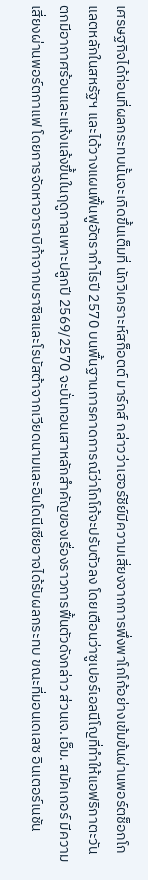เศรษฐกิจได้ก่อนที่ผลกระทบนั้นจะเกิดขึ้นเต็มที่ นักวิเคราะห์สก็อตต์ มาร์กส์ กล่าวว่าเฮอร์ชีย์มีความเสี่ยงจากการพึ่งพาโกโก้อย่างเข้มข้นผ่านพอร์ตช็อกโกแลตหลักในสหรัฐฯ และได้วางแผนฟื้นฟูอัตรากำไรปี 2570 บนพื้นฐานการคาดการณ์ว่าโกโก้จะปรับตัวลง โดยเตือนว่าซูเปอร์เอลนีโญที่ทำให้แอฟริกาตะวันตกมีอากาศร้อนและแห้งแล้งขึ้นในฤดูกาลเพาะปลูกปี 2569/2570 จะบั่นทอนเสาหลักสำคัญของเรื่องราวการฟื้นตัวดังกล่าว ส่วนเจ.เอ็ม. สมัคเกอร์ มีความเสี่ยงผ่านพอร์ตกาแฟ โดยการจัดหาอาราบิก้าจากบราซิลและโรบัสต้าจากเวียดนามและอินโดนีเซียอาจได้รับผลกระทบ ขณะที่มอนเดเลซ อินเตอร์เนชัน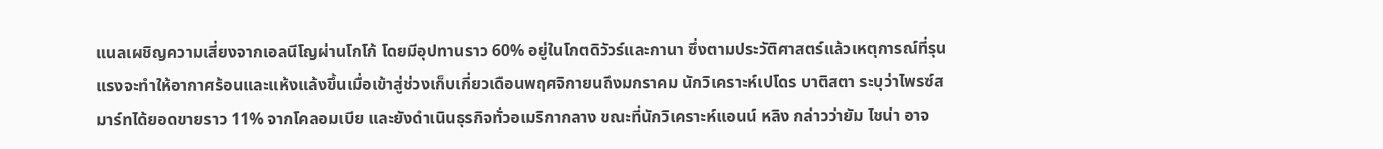แนลเผชิญความเสี่ยงจากเอลนีโญผ่านโกโก้ โดยมีอุปทานราว 60% อยู่ในโกตดิวัวร์และกานา ซึ่งตามประวัติศาสตร์แล้วเหตุการณ์ที่รุนแรงจะทำให้อากาศร้อนและแห้งแล้งขึ้นเมื่อเข้าสู่ช่วงเก็บเกี่ยวเดือนพฤศจิกายนถึงมกราคม นักวิเคราะห์เปโดร บาติสตา ระบุว่าไพรซ์สมาร์ทได้ยอดขายราว 11% จากโคลอมเบีย และยังดำเนินธุรกิจทั่วอเมริกากลาง ขณะที่นักวิเคราะห์แอนน์ หลิง กล่าวว่ายัม ไชน่า อาจ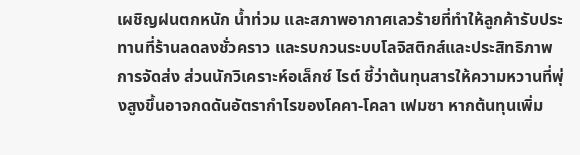เผชิญฝนตกหนัก น้ำท่วม และสภาพอากาศเลวร้ายที่ทำให้ลูกค้ารับประทานที่ร้านลดลงชั่วคราว และรบกวนระบบโลจิสติกส์และประสิทธิภาพการจัดส่ง ส่วนนักวิเคราะห์อเล็กซ์ ไรต์ ชี้ว่าต้นทุนสารให้ความหวานที่พุ่งสูงขึ้นอาจกดดันอัตรากำไรของโคคา-โคลา เฟมซา หากต้นทุนเพิ่ม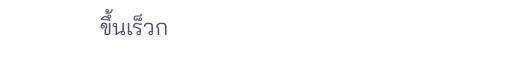ขึ้นเร็วก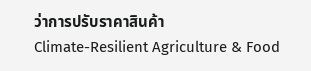ว่าการปรับราคาสินค้า
Climate-Resilient Agriculture & Food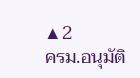▲2
ครม.อนุมัติ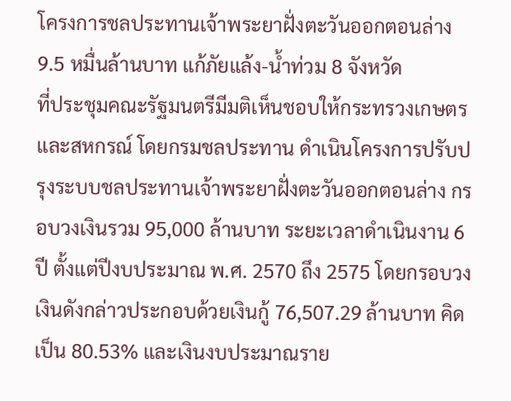โครงการชลประทานเจ้าพระยาฝั่งตะวันออกตอนล่าง 9.5 หมื่นล้านบาท แก้ภัยแล้ง-น้ำท่วม 8 จังหวัด
ที่ประชุมคณะรัฐมนตรีมีมติเห็นชอบให้กระทรวงเกษตรและสหกรณ์ โดยกรมชลประทาน ดำเนินโครงการปรับปรุงระบบชลประทานเจ้าพระยาฝั่งตะวันออกตอนล่าง กรอบวงเงินรวม 95,000 ล้านบาท ระยะเวลาดำเนินงาน 6 ปี ตั้งแต่ปีงบประมาณ พ.ศ. 2570 ถึง 2575 โดยกรอบวงเงินดังกล่าวประกอบด้วยเงินกู้ 76,507.29 ล้านบาท คิดเป็น 80.53% และเงินงบประมาณราย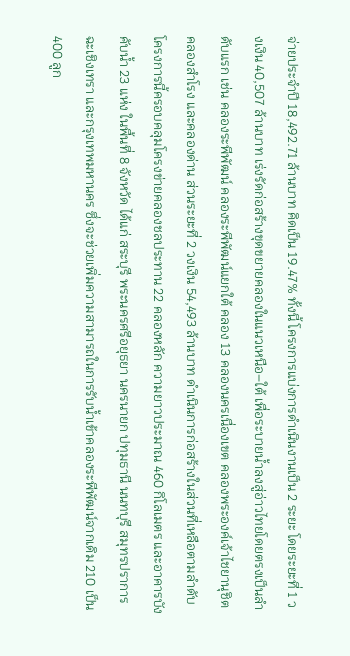จ่ายประจำปี 18,492.71 ล้านบาท คิดเป็น 19.47% ทั้งนี้ โครงการแบ่งการดำเนินงานเป็น 2 ระยะ โดยระยะที่ 1 วงเงิน 40,507 ล้านบาท เร่งรัดก่อสร้างขุดขยายคลองในแนวเหนือ–ใต้ เพื่อระบายน้ำลงสู่อ่าวไทยโดยตรงเป็นลำดับแรก เช่น คลองระพีพัฒน์ คลองระพีพัฒน์แยกใต้ คลอง 13 คลองนครเนื่องเขต คลองพระองค์เจ้าไชยานุชิต คลองสำโรง และคลองด่าน ส่วนระยะที่ 2 วงเงิน 54,493 ล้านบาท ดำเนินการก่อสร้างในส่วนที่เหลือตามลำดับ โครงการนี้ครอบคลุมโครงข่ายคลองชลประทาน 22 คลองหลัก ความยาวประมาณ 460 กิโลเมตร และอาคารบังคับน้ำ 23 แห่ง ในพื้นที่ 8 จังหวัด ได้แก่ สระบุรี พระนครศรีอยุธยา นครนายก ปทุมธานี นนทบุรี สมุทรปราการ ฉะเชิงเทรา และกรุงเทพมหานคร ซึ่งจะช่วยเพิ่มความสามารถในการรับน้ำเข้าคลองระพีพัฒน์จากเดิม 210 เป็น 400 ลูก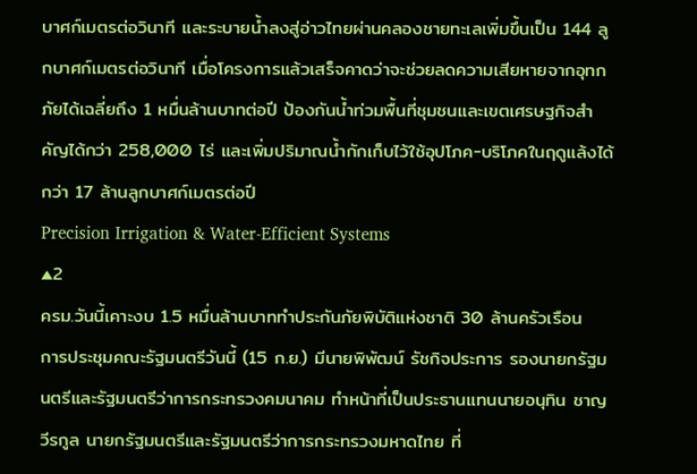บาศก์เมตรต่อวินาที และระบายน้ำลงสู่อ่าวไทยผ่านคลองชายทะเลเพิ่มขึ้นเป็น 144 ลูกบาศก์เมตรต่อวินาที เมื่อโครงการแล้วเสร็จคาดว่าจะช่วยลดความเสียหายจากอุทกภัยได้เฉลี่ยถึง 1 หมื่นล้านบาทต่อปี ป้องกันน้ำท่วมพื้นที่ชุมชนและเขตเศรษฐกิจสำคัญได้กว่า 258,000 ไร่ และเพิ่มปริมาณน้ำกักเก็บไว้ใช้อุปโภค-บริโภคในฤดูแล้งได้กว่า 17 ล้านลูกบาศก์เมตรต่อปี
Precision Irrigation & Water-Efficient Systems
▲2
ครม.วันนี้เคาะงบ 1.5 หมื่นล้านบาททำประกันภัยพิบัติแห่งชาติ 30 ล้านครัวเรือน
การประชุมคณะรัฐมนตรีวันนี้ (15 ก.ย.) มีนายพิพัฒน์ รัชกิจประการ รองนายกรัฐมนตรีและรัฐมนตรีว่าการกระทรวงคมนาคม ทำหน้าที่เป็นประธานแทนนายอนุทิน ชาญวีรกูล นายกรัฐมนตรีและรัฐมนตรีว่าการกระทรวงมหาดไทย ที่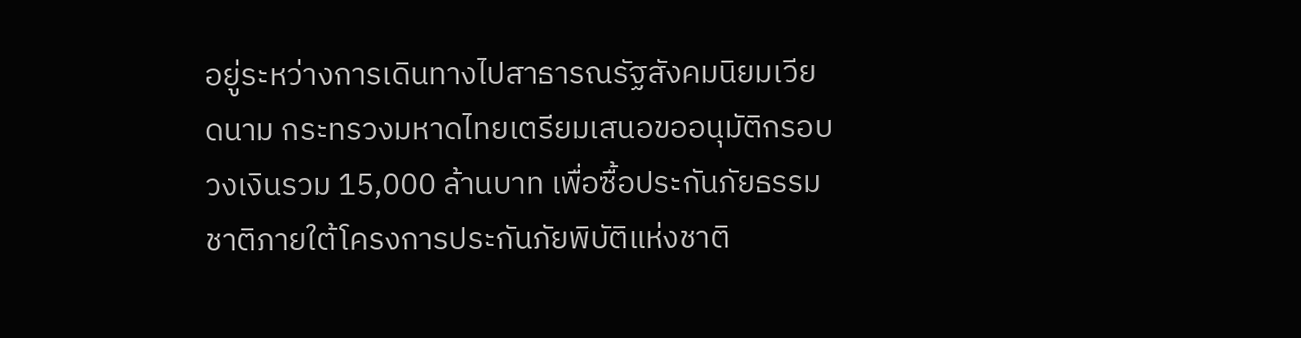อยู่ระหว่างการเดินทางไปสาธารณรัฐสังคมนิยมเวียดนาม กระทรวงมหาดไทยเตรียมเสนอขออนุมัติกรอบวงเงินรวม 15,000 ล้านบาท เพื่อซื้อประกันภัยธรรมชาติภายใต้โครงการประกันภัยพิบัติแห่งชาติ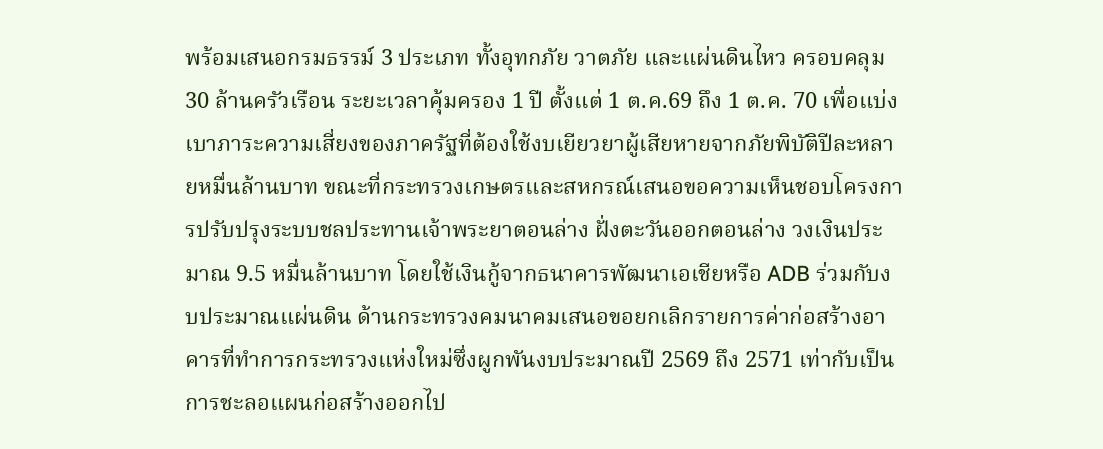พร้อมเสนอกรมธรรม์ 3 ประเภท ทั้งอุทกภัย วาตภัย และแผ่นดินไหว ครอบคลุม 30 ล้านครัวเรือน ระยะเวลาคุ้มครอง 1 ปี ตั้งแต่ 1 ต.ค.69 ถึง 1 ต.ค. 70 เพื่อแบ่งเบาภาระความเสี่ยงของภาครัฐที่ต้องใช้งบเยียวยาผู้เสียหายจากภัยพิบัติปีละหลายหมื่นล้านบาท ขณะที่กระทรวงเกษตรและสหกรณ์เสนอขอความเห็นชอบโครงการปรับปรุงระบบชลประทานเจ้าพระยาตอนล่าง ฝั่งตะวันออกตอนล่าง วงเงินประมาณ 9.5 หมื่นล้านบาท โดยใช้เงินกู้จากธนาคารพัฒนาเอเชียหรือ ADB ร่วมกับงบประมาณแผ่นดิน ด้านกระทรวงคมนาคมเสนอขอยกเลิกรายการค่าก่อสร้างอาคารที่ทำการกระทรวงแห่งใหม่ซึ่งผูกพันงบประมาณปี 2569 ถึง 2571 เท่ากับเป็นการชะลอแผนก่อสร้างออกไป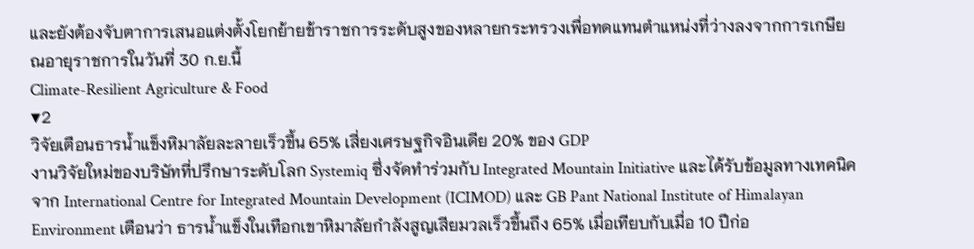และยังต้องจับตาการเสนอแต่งตั้งโยกย้ายข้าราชการระดับสูงของหลายกระทรวงเพื่อทดแทนตำแหน่งที่ว่างลงจากการเกษียณอายุราชการในวันที่ 30 ก.ย.นี้
Climate-Resilient Agriculture & Food
▼2
วิจัยเตือนธารน้ำแข็งหิมาลัยละลายเร็วขึ้น 65% เสี่ยงเศรษฐกิจอินเดีย 20% ของ GDP
งานวิจัยใหม่ของบริษัทที่ปรึกษาระดับโลก Systemiq ซึ่งจัดทำร่วมกับ Integrated Mountain Initiative และได้รับข้อมูลทางเทคนิคจาก International Centre for Integrated Mountain Development (ICIMOD) และ GB Pant National Institute of Himalayan Environment เตือนว่า ธารน้ำแข็งในเทือกเขาหิมาลัยกำลังสูญเสียมวลเร็วขึ้นถึง 65% เมื่อเทียบกับเมื่อ 10 ปีก่อ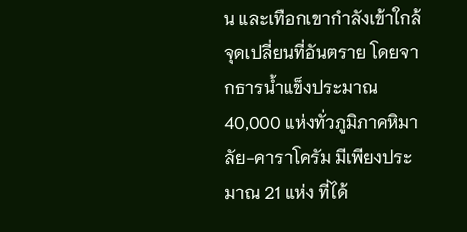น และเทือกเขากำลังเข้าใกล้จุดเปลี่ยนที่อันตราย โดยจากธารน้ำแข็งประมาณ 40,000 แห่งทั่วภูมิภาคหิมาลัย-คาราโครัม มีเพียงประมาณ 21 แห่ง ที่ได้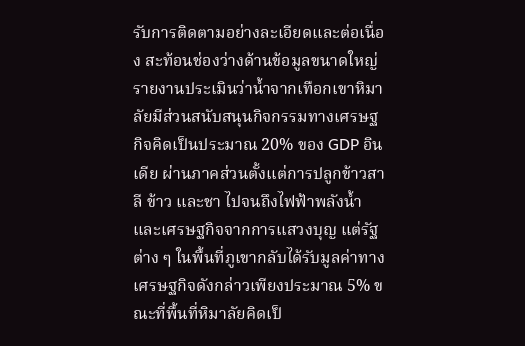รับการติดตามอย่างละเอียดและต่อเนื่อง สะท้อนช่องว่างด้านข้อมูลขนาดใหญ่ รายงานประเมินว่าน้ำจากเทือกเขาหิมาลัยมีส่วนสนับสนุนกิจกรรมทางเศรษฐกิจคิดเป็นประมาณ 20% ของ GDP อินเดีย ผ่านภาคส่วนตั้งแต่การปลูกข้าวสาลี ข้าว และชา ไปจนถึงไฟฟ้าพลังน้ำและเศรษฐกิจจากการแสวงบุญ แต่รัฐต่าง ๆ ในพื้นที่ภูเขากลับได้รับมูลค่าทางเศรษฐกิจดังกล่าวเพียงประมาณ 5% ขณะที่พื้นที่หิมาลัยคิดเป็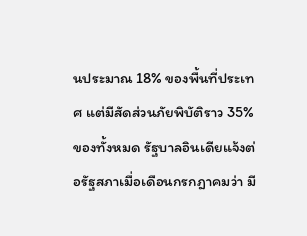นประมาณ 18% ของพื้นที่ประเทศ แต่มีสัดส่วนภัยพิบัติราว 35% ของทั้งหมด รัฐบาลอินเดียแจ้งต่อรัฐสภาเมื่อเดือนกรกฎาคมว่า มี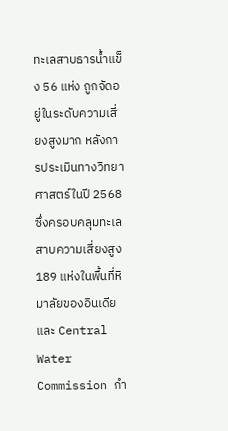ทะเลสาบธารน้ำแข็ง 56 แห่ง ถูกจัดอยู่ในระดับความเสี่ยงสูงมาก หลังการประเมินทางวิทยาศาสตร์ในปี 2568 ซึ่งครอบคลุมทะเลสาบความเสี่ยงสูง 189 แห่งในพื้นที่หิมาลัยของอินเดีย และ Central Water Commission กำ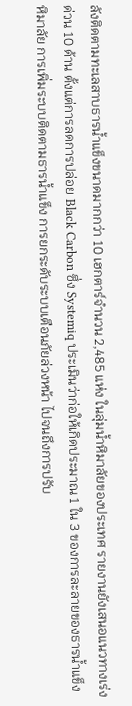ลังติดตามทะเลสาบธารน้ำแข็งขนาดมากกว่า 10 เฮกตาร์จำนวน 2,485 แห่ง ในลุ่มน้ำหิมาลัยของประเทศ รายงานยังเสนอแนวทางเร่งด่วน 10 ด้าน ตั้งแต่การลดการปล่อย Black Carbon ซึ่ง Systemiq ประเมินว่าก่อให้เกิดประมาณ 1 ใน 3 ของการละลายของธารน้ำแข็งหิมาลัย การเพิ่มระบบติดตามธารน้ำแข็ง การยกระดับระบบเตือนภัยล่วงหน้า ไปจนถึงการปรับ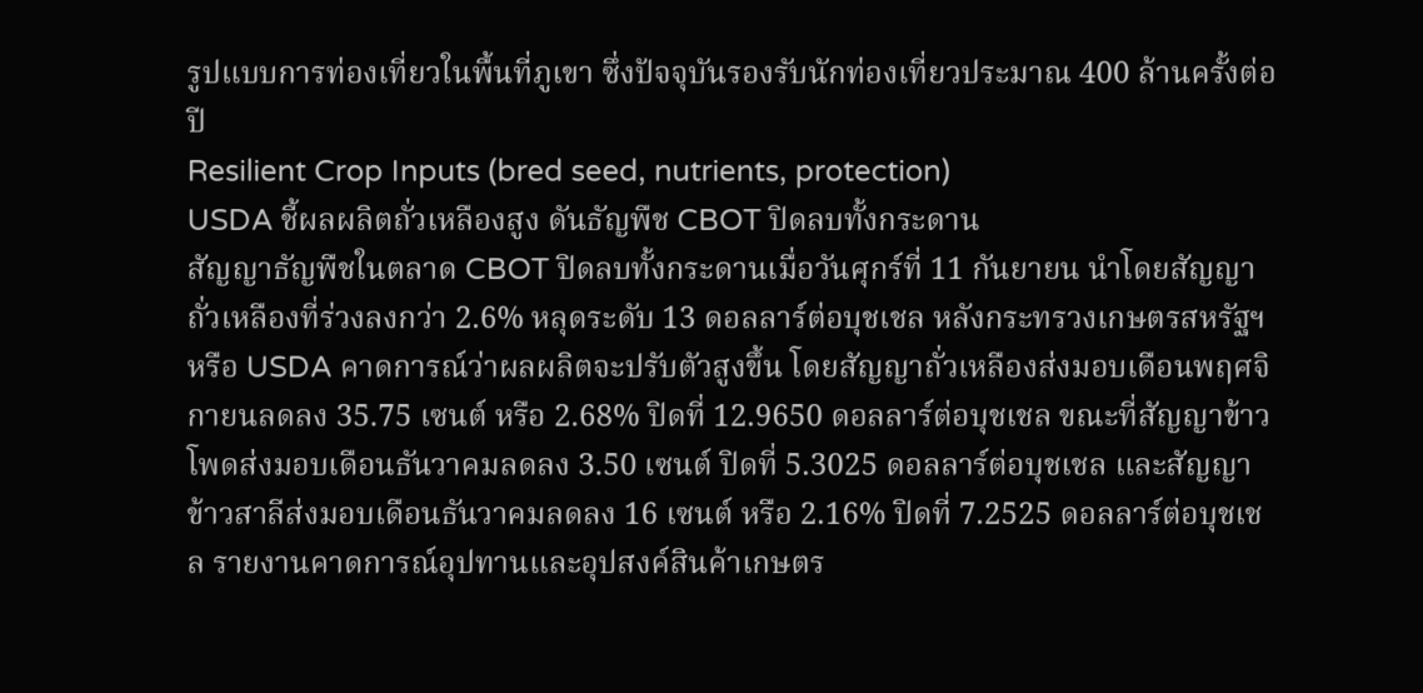รูปแบบการท่องเที่ยวในพื้นที่ภูเขา ซึ่งปัจจุบันรองรับนักท่องเที่ยวประมาณ 400 ล้านครั้งต่อปี
Resilient Crop Inputs (bred seed, nutrients, protection)
USDA ชี้ผลผลิตถั่วเหลืองสูง ดันธัญพืช CBOT ปิดลบทั้งกระดาน
สัญญาธัญพืชในตลาด CBOT ปิดลบทั้งกระดานเมื่อวันศุกร์ที่ 11 กันยายน นำโดยสัญญาถั่วเหลืองที่ร่วงลงกว่า 2.6% หลุดระดับ 13 ดอลลาร์ต่อบุชเชล หลังกระทรวงเกษตรสหรัฐฯ หรือ USDA คาดการณ์ว่าผลผลิตจะปรับตัวสูงขึ้น โดยสัญญาถั่วเหลืองส่งมอบเดือนพฤศจิกายนลดลง 35.75 เซนต์ หรือ 2.68% ปิดที่ 12.9650 ดอลลาร์ต่อบุชเชล ขณะที่สัญญาข้าวโพดส่งมอบเดือนธันวาคมลดลง 3.50 เซนต์ ปิดที่ 5.3025 ดอลลาร์ต่อบุชเชล และสัญญาข้าวสาลีส่งมอบเดือนธันวาคมลดลง 16 เซนต์ หรือ 2.16% ปิดที่ 7.2525 ดอลลาร์ต่อบุชเชล รายงานคาดการณ์อุปทานและอุปสงค์สินค้าเกษตร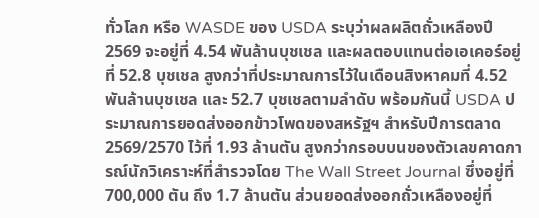ทั่วโลก หรือ WASDE ของ USDA ระบุว่าผลผลิตถั่วเหลืองปี 2569 จะอยู่ที่ 4.54 พันล้านบุชเชล และผลตอบแทนต่อเอเคอร์อยู่ที่ 52.8 บุชเชล สูงกว่าที่ประมาณการไว้ในเดือนสิงหาคมที่ 4.52 พันล้านบุชเชล และ 52.7 บุชเชลตามลำดับ พร้อมกันนี้ USDA ประมาณการยอดส่งออกข้าวโพดของสหรัฐฯ สำหรับปีการตลาด 2569/2570 ไว้ที่ 1.93 ล้านตัน สูงกว่ากรอบบนของตัวเลขคาดการณ์นักวิเคราะห์ที่สำรวจโดย The Wall Street Journal ซึ่งอยู่ที่ 700,000 ตัน ถึง 1.7 ล้านตัน ส่วนยอดส่งออกถั่วเหลืองอยู่ที่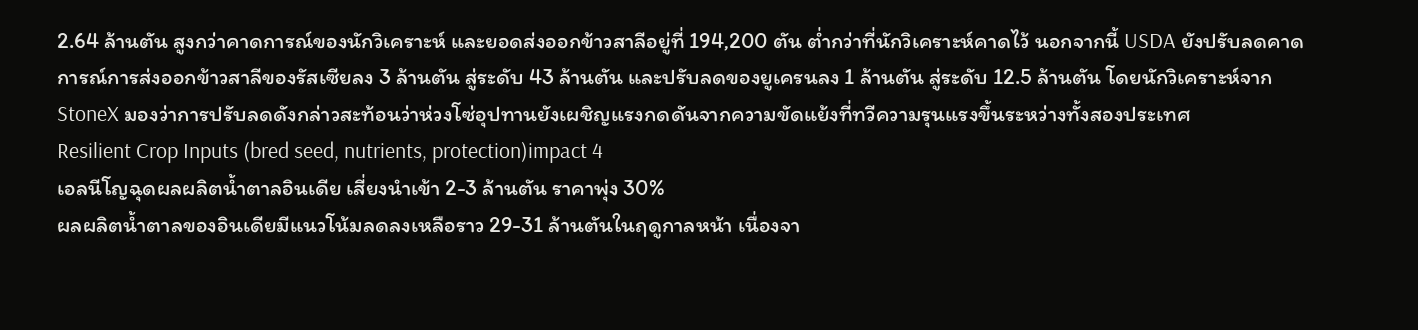2.64 ล้านตัน สูงกว่าคาดการณ์ของนักวิเคราะห์ และยอดส่งออกข้าวสาลีอยู่ที่ 194,200 ตัน ต่ำกว่าที่นักวิเคราะห์คาดไว้ นอกจากนี้ USDA ยังปรับลดคาดการณ์การส่งออกข้าวสาลีของรัสเซียลง 3 ล้านตัน สู่ระดับ 43 ล้านตัน และปรับลดของยูเครนลง 1 ล้านตัน สู่ระดับ 12.5 ล้านตัน โดยนักวิเคราะห์จาก StoneX มองว่าการปรับลดดังกล่าวสะท้อนว่าห่วงโซ่อุปทานยังเผชิญแรงกดดันจากความขัดแย้งที่ทวีความรุนแรงขึ้นระหว่างทั้งสองประเทศ
Resilient Crop Inputs (bred seed, nutrients, protection)impact 4
เอลนีโญฉุดผลผลิตน้ำตาลอินเดีย เสี่ยงนำเข้า 2-3 ล้านตัน ราคาพุ่ง 30%
ผลผลิตน้ำตาลของอินเดียมีแนวโน้มลดลงเหลือราว 29-31 ล้านตันในฤดูกาลหน้า เนื่องจา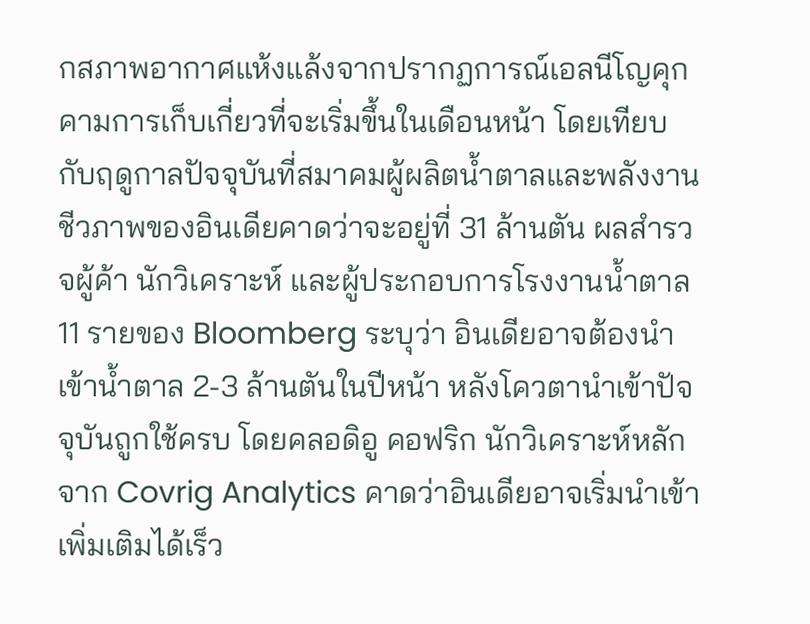กสภาพอากาศแห้งแล้งจากปรากฏการณ์เอลนีโญคุกคามการเก็บเกี่ยวที่จะเริ่มขึ้นในเดือนหน้า โดยเทียบกับฤดูกาลปัจจุบันที่สมาคมผู้ผลิตน้ำตาลและพลังงานชีวภาพของอินเดียคาดว่าจะอยู่ที่ 31 ล้านตัน ผลสำรวจผู้ค้า นักวิเคราะห์ และผู้ประกอบการโรงงานน้ำตาล 11 รายของ Bloomberg ระบุว่า อินเดียอาจต้องนำเข้าน้ำตาล 2-3 ล้านตันในปีหน้า หลังโควตานำเข้าปัจจุบันถูกใช้ครบ โดยคลอดิอู คอฟริก นักวิเคราะห์หลักจาก Covrig Analytics คาดว่าอินเดียอาจเริ่มนำเข้าเพิ่มเติมได้เร็ว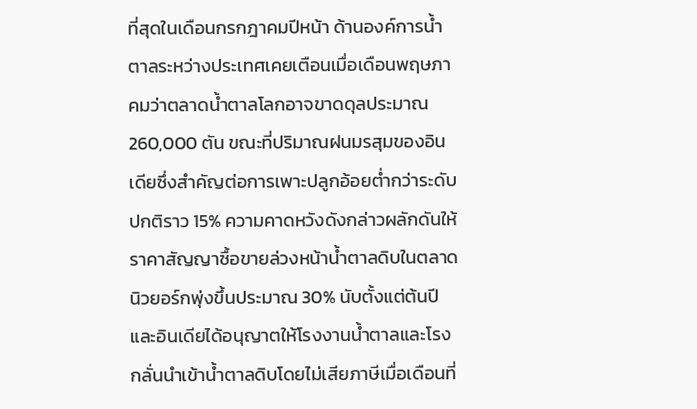ที่สุดในเดือนกรกฎาคมปีหน้า ด้านองค์การน้ำตาลระหว่างประเทศเคยเตือนเมื่อเดือนพฤษภาคมว่าตลาดน้ำตาลโลกอาจขาดดุลประมาณ 260,000 ตัน ขณะที่ปริมาณฝนมรสุมของอินเดียซึ่งสำคัญต่อการเพาะปลูกอ้อยต่ำกว่าระดับปกติราว 15% ความคาดหวังดังกล่าวผลักดันให้ราคาสัญญาซื้อขายล่วงหน้าน้ำตาลดิบในตลาดนิวยอร์กพุ่งขึ้นประมาณ 30% นับตั้งแต่ต้นปี และอินเดียได้อนุญาตให้โรงงานน้ำตาลและโรงกลั่นนำเข้าน้ำตาลดิบโดยไม่เสียภาษีเมื่อเดือนที่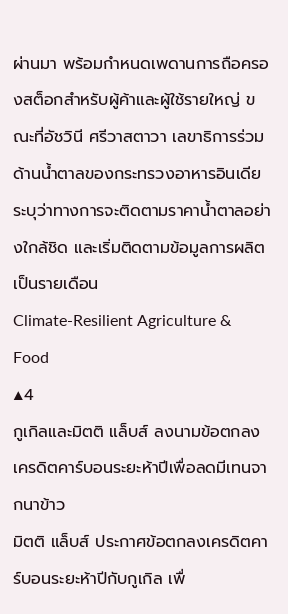ผ่านมา พร้อมกำหนดเพดานการถือครองสต็อกสำหรับผู้ค้าและผู้ใช้รายใหญ่ ขณะที่อัชวินี ศรีวาสตาวา เลขาธิการร่วมด้านน้ำตาลของกระทรวงอาหารอินเดีย ระบุว่าทางการจะติดตามราคาน้ำตาลอย่างใกล้ชิด และเริ่มติดตามข้อมูลการผลิตเป็นรายเดือน
Climate-Resilient Agriculture & Food
▲4
กูเกิลและมิตติ แล็บส์ ลงนามข้อตกลงเครดิตคาร์บอนระยะห้าปีเพื่อลดมีเทนจากนาข้าว
มิตติ แล็บส์ ประกาศข้อตกลงเครดิตคาร์บอนระยะห้าปีกับกูเกิล เพื่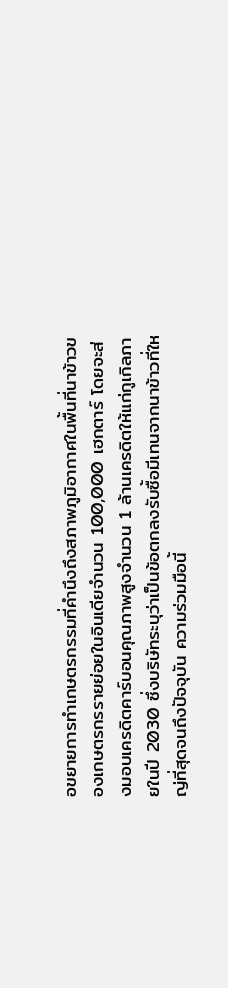อขยายการทำเกษตรกรรมที่คำนึงถึงสภาพภูมิอากาศในพื้นที่นาข้าวของเกษตรกรรายย่อยในอินเดียจำนวน 100,000 เฮกตาร์ โดยจะส่งมอบเครดิตคาร์บอนคุณภาพสูงจำนวน 1 ล้านเครดิตให้แก่กูเกิลภายในปี 2030 ซึ่งบริษัทระบุว่าเป็นข้อตกลงรับซื้อมีเทนจากนาข้าวที่ใหญ่ที่สุดจนถึงปัจจุบัน ความร่วมมือนี้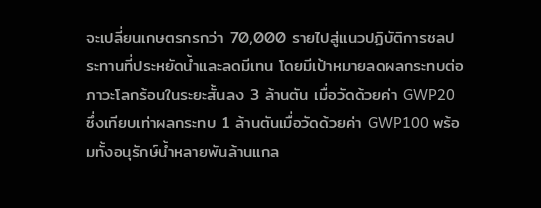จะเปลี่ยนเกษตรกรกว่า 70,000 รายไปสู่แนวปฏิบัติการชลประทานที่ประหยัดน้ำและลดมีเทน โดยมีเป้าหมายลดผลกระทบต่อภาวะโลกร้อนในระยะสั้นลง 3 ล้านตัน เมื่อวัดด้วยค่า GWP20 ซึ่งเทียบเท่าผลกระทบ 1 ล้านตันเมื่อวัดด้วยค่า GWP100 พร้อมทั้งอนุรักษ์น้ำหลายพันล้านแกล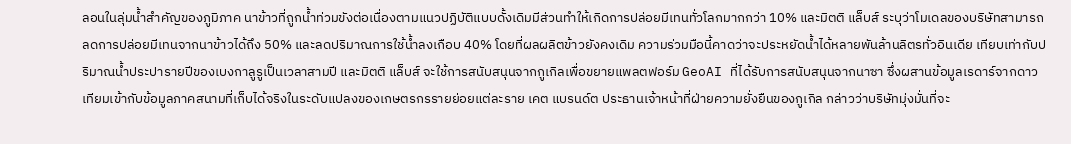ลอนในลุ่มน้ำสำคัญของภูมิภาค นาข้าวที่ถูกน้ำท่วมขังต่อเนื่องตามแนวปฏิบัติแบบดั้งเดิมมีส่วนทำให้เกิดการปล่อยมีเทนทั่วโลกมากกว่า 10% และมิตติ แล็บส์ ระบุว่าโมเดลของบริษัทสามารถลดการปล่อยมีเทนจากนาข้าวได้ถึง 50% และลดปริมาณการใช้น้ำลงเกือบ 40% โดยที่ผลผลิตข้าวยังคงเดิม ความร่วมมือนี้คาดว่าจะประหยัดน้ำได้หลายพันล้านลิตรทั่วอินเดีย เทียบเท่ากับปริมาณน้ำประปารายปีของเบงกาลูรูเป็นเวลาสามปี และมิตติ แล็บส์ จะใช้การสนับสนุนจากกูเกิลเพื่อขยายแพลตฟอร์ม GeoAI ที่ได้รับการสนับสนุนจากนาซา ซึ่งผสานข้อมูลเรดาร์จากดาวเทียมเข้ากับข้อมูลภาคสนามที่เก็บได้จริงในระดับแปลงของเกษตรกรรายย่อยแต่ละราย เคต แบรนด์ต ประธานเจ้าหน้าที่ฝ่ายความยั่งยืนของกูเกิล กล่าวว่าบริษัทมุ่งมั่นที่จะ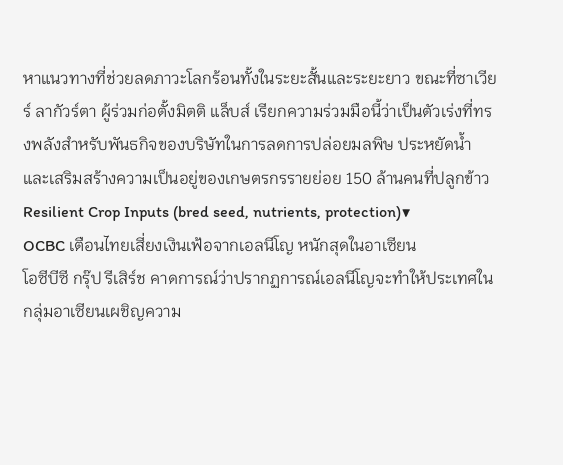หาแนวทางที่ช่วยลดภาวะโลกร้อนทั้งในระยะสั้นและระยะยาว ขณะที่ซาเวียร์ ลากัวร์ตา ผู้ร่วมก่อตั้งมิตติ แล็บส์ เรียกความร่วมมือนี้ว่าเป็นตัวเร่งที่ทรงพลังสำหรับพันธกิจของบริษัทในการลดการปล่อยมลพิษ ประหยัดน้ำ และเสริมสร้างความเป็นอยู่ของเกษตรกรรายย่อย 150 ล้านคนที่ปลูกข้าว
Resilient Crop Inputs (bred seed, nutrients, protection)▼
OCBC เตือนไทยเสี่ยงเงินเฟ้อจากเอลนีโญ หนักสุดในอาเซียน
โอซีบีซี กรุ๊ป รีเสิร์ช คาดการณ์ว่าปรากฏการณ์เอลนีโญจะทำให้ประเทศในกลุ่มอาเซียนเผชิญความ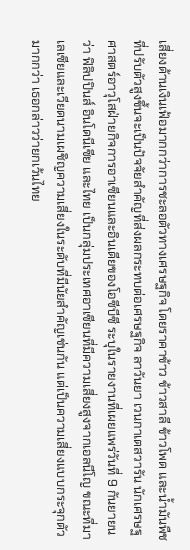เสี่ยงด้านเงินเฟ้อมากกว่าการชะลอตัวทางเศรษฐกิจ โดยราคาข้าว ข้าวสาลี ข้าวโพด และน้ำมันพืชที่ปรับตัวสูงขึ้นจะเป็นปัจจัยสำคัญที่ส่งผลกระทบต่อเศรษฐกิจ ลาวันยา เวนกาเตสวารัน นักเศรษฐศาสตร์อาวุโสฝ่ายกิจการอาเซียนและอินเดียของโอซีบีซี ระบุในรายงานที่เผยแพร่วันที่ 9 กันยายนว่า ฟิลิปปินส์ อินโดนีเซีย และไทย เป็นกลุ่มประเทศอาเซียนที่มีความเสี่ยงสูงจากเอลนีโญ ขณะที่มาเลเซียและเวียดนามเผชิญความเสี่ยงในระดับที่มีนัยสำคัญเช่นกัน แต่เป็นความเสี่ยงแบบกระจุกตัวมากกว่า เธอกล่าวว่ายกเว้นไทย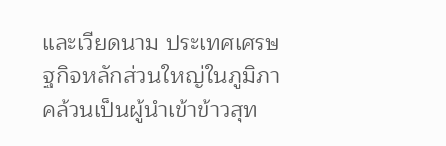และเวียดนาม ประเทศเศรษฐกิจหลักส่วนใหญ่ในภูมิภาคล้วนเป็นผู้นำเข้าข้าวสุท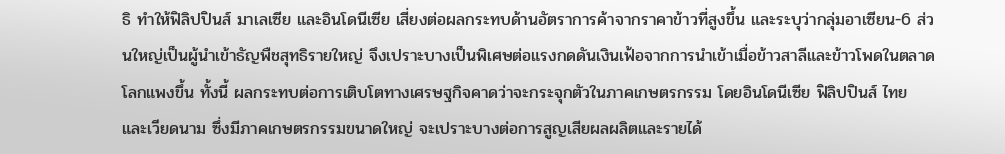ธิ ทำให้ฟิลิปปินส์ มาเลเซีย และอินโดนีเซีย เสี่ยงต่อผลกระทบด้านอัตราการค้าจากราคาข้าวที่สูงขึ้น และระบุว่ากลุ่มอาเซียน-6 ส่วนใหญ่เป็นผู้นำเข้าธัญพืชสุทธิรายใหญ่ จึงเปราะบางเป็นพิเศษต่อแรงกดดันเงินเฟ้อจากการนำเข้าเมื่อข้าวสาลีและข้าวโพดในตลาดโลกแพงขึ้น ทั้งนี้ ผลกระทบต่อการเติบโตทางเศรษฐกิจคาดว่าจะกระจุกตัวในภาคเกษตรกรรม โดยอินโดนีเซีย ฟิลิปปินส์ ไทย และเวียดนาม ซึ่งมีภาคเกษตรกรรมขนาดใหญ่ จะเปราะบางต่อการสูญเสียผลผลิตและรายได้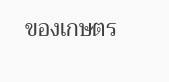ของเกษตร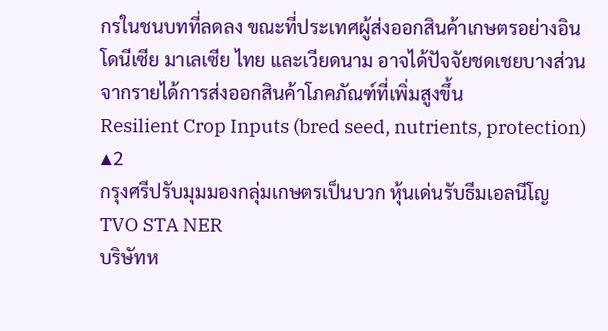กรในชนบทที่ลดลง ขณะที่ประเทศผู้ส่งออกสินค้าเกษตรอย่างอินโดนีเซีย มาเลเซีย ไทย และเวียดนาม อาจได้ปัจจัยชดเชยบางส่วนจากรายได้การส่งออกสินค้าโภคภัณฑ์ที่เพิ่มสูงขึ้น
Resilient Crop Inputs (bred seed, nutrients, protection)
▲2
กรุงศรีปรับมุมมองกลุ่มเกษตรเป็นบวก หุ้นเด่นรับธีมเอลนีโญ TVO STA NER
บริษัทห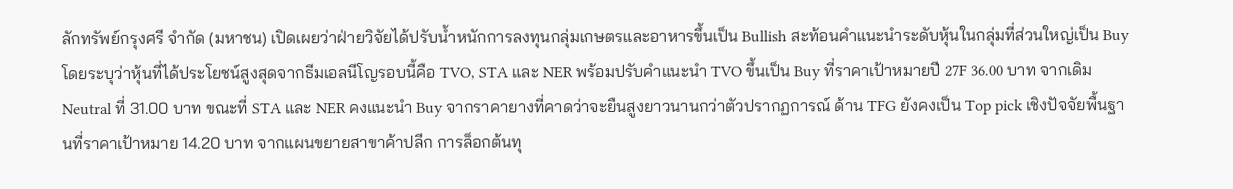ลักทรัพย์กรุงศรี จำกัด (มหาชน) เปิดเผยว่าฝ่ายวิจัยได้ปรับน้ำหนักการลงทุนกลุ่มเกษตรและอาหารขึ้นเป็น Bullish สะท้อนคำแนะนำระดับหุ้นในกลุ่มที่ส่วนใหญ่เป็น Buy โดยระบุว่าหุ้นที่ได้ประโยชน์สูงสุดจากธีมเอลนีโญรอบนี้คือ TVO, STA และ NER พร้อมปรับคำแนะนำ TVO ขึ้นเป็น Buy ที่ราคาเป้าหมายปี 27F 36.00 บาท จากเดิม Neutral ที่ 31.00 บาท ขณะที่ STA และ NER คงแนะนำ Buy จากราคายางที่คาดว่าจะยืนสูงยาวนานกว่าตัวปรากฏการณ์ ด้าน TFG ยังคงเป็น Top pick เชิงปัจจัยพื้นฐานที่ราคาเป้าหมาย 14.20 บาท จากแผนขยายสาขาค้าปลีก การล็อกต้นทุ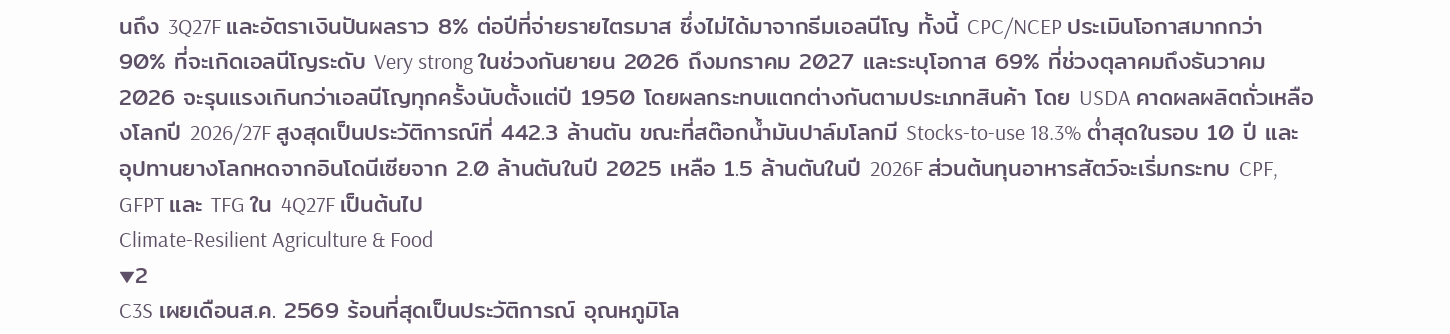นถึง 3Q27F และอัตราเงินปันผลราว 8% ต่อปีที่จ่ายรายไตรมาส ซึ่งไม่ได้มาจากธีมเอลนีโญ ทั้งนี้ CPC/NCEP ประเมินโอกาสมากกว่า 90% ที่จะเกิดเอลนีโญระดับ Very strong ในช่วงกันยายน 2026 ถึงมกราคม 2027 และระบุโอกาส 69% ที่ช่วงตุลาคมถึงธันวาคม 2026 จะรุนแรงเกินกว่าเอลนีโญทุกครั้งนับตั้งแต่ปี 1950 โดยผลกระทบแตกต่างกันตามประเภทสินค้า โดย USDA คาดผลผลิตถั่วเหลืองโลกปี 2026/27F สูงสุดเป็นประวัติการณ์ที่ 442.3 ล้านตัน ขณะที่สต๊อกน้ำมันปาล์มโลกมี Stocks-to-use 18.3% ต่ำสุดในรอบ 10 ปี และอุปทานยางโลกหดจากอินโดนีเซียจาก 2.0 ล้านตันในปี 2025 เหลือ 1.5 ล้านตันในปี 2026F ส่วนต้นทุนอาหารสัตว์จะเริ่มกระทบ CPF, GFPT และ TFG ใน 4Q27F เป็นต้นไป
Climate-Resilient Agriculture & Food
▼2
C3S เผยเดือนส.ค. 2569 ร้อนที่สุดเป็นประวัติการณ์ อุณหภูมิโล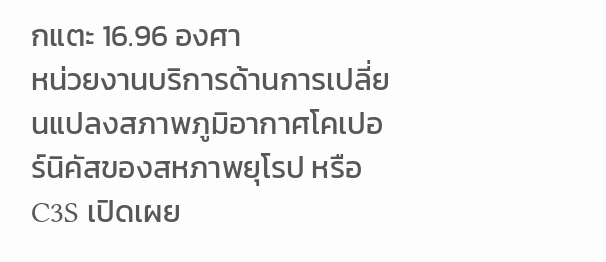กแตะ 16.96 องศา
หน่วยงานบริการด้านการเปลี่ยนแปลงสภาพภูมิอากาศโคเปอร์นิคัสของสหภาพยุโรป หรือ C3S เปิดเผย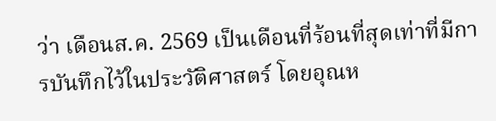ว่า เดือนส.ค. 2569 เป็นเดือนที่ร้อนที่สุดเท่าที่มีการบันทึกไว้ในประวัติศาสตร์ โดยอุณห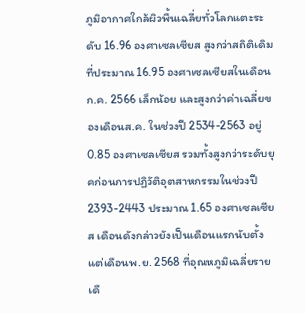ภูมิอากาศใกล้ผิวพื้นเฉลี่ยทั่วโลกแตะระดับ 16.96 องศาเซลเซียส สูงกว่าสถิติเดิมที่ประมาณ 16.95 องศาเซลเซียสในเดือนก.ค. 2566 เล็กน้อย และสูงกว่าค่าเฉลี่ยของเดือนส.ค. ในช่วงปี 2534-2563 อยู่ 0.85 องศาเซลเซียส รวมทั้งสูงกว่าระดับยุคก่อนการปฏิวัติอุตสาหกรรมในช่วงปี 2393-2443 ประมาณ 1.65 องศาเซลเซียส เดือนดังกล่าวยังเป็นเดือนแรกนับตั้งแต่เดือนพ.ย. 2568 ที่อุณหภูมิเฉลี่ยรายเดื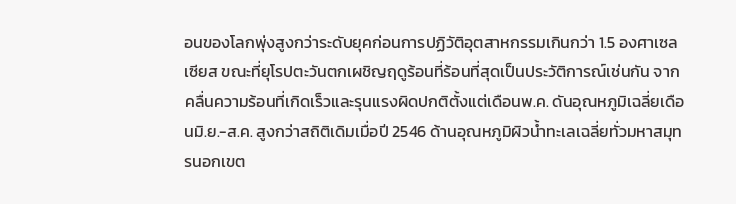อนของโลกพุ่งสูงกว่าระดับยุคก่อนการปฏิวัติอุตสาหกรรมเกินกว่า 1.5 องศาเซลเซียส ขณะที่ยุโรปตะวันตกเผชิญฤดูร้อนที่ร้อนที่สุดเป็นประวัติการณ์เช่นกัน จากคลื่นความร้อนที่เกิดเร็วและรุนแรงผิดปกติตั้งแต่เดือนพ.ค. ดันอุณหภูมิเฉลี่ยเดือนมิ.ย.-ส.ค. สูงกว่าสถิติเดิมเมื่อปี 2546 ด้านอุณหภูมิผิวน้ำทะเลเฉลี่ยทั่วมหาสมุทรนอกเขต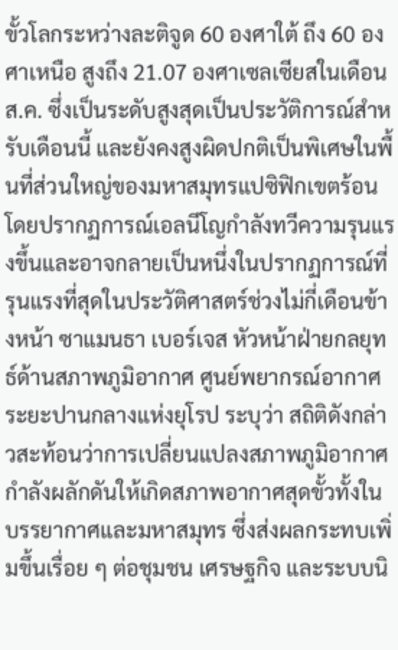ขั้วโลกระหว่างละติจูด 60 องศาใต้ ถึง 60 องศาเหนือ สูงถึง 21.07 องศาเซลเซียสในเดือนส.ค. ซึ่งเป็นระดับสูงสุดเป็นประวัติการณ์สำหรับเดือนนี้ และยังคงสูงผิดปกติเป็นพิเศษในพื้นที่ส่วนใหญ่ของมหาสมุทรแปซิฟิกเขตร้อน โดยปรากฏการณ์เอลนีโญกำลังทวีความรุนแรงขึ้นและอาจกลายเป็นหนึ่งในปรากฏการณ์ที่รุนแรงที่สุดในประวัติศาสตร์ช่วงไม่กี่เดือนข้างหน้า ซาแมนธา เบอร์เจส หัวหน้าฝ่ายกลยุทธ์ด้านสภาพภูมิอากาศ ศูนย์พยากรณ์อากาศระยะปานกลางแห่งยุโรป ระบุว่า สถิติดังกล่าวสะท้อนว่าการเปลี่ยนแปลงสภาพภูมิอากาศกำลังผลักดันให้เกิดสภาพอากาศสุดขั้วทั้งในบรรยากาศและมหาสมุทร ซึ่งส่งผลกระทบเพิ่มขึ้นเรื่อย ๆ ต่อชุมชน เศรษฐกิจ และระบบนิ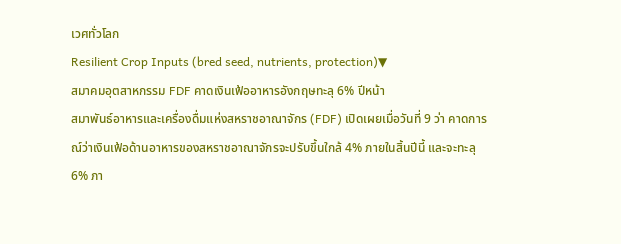เวศทั่วโลก
Resilient Crop Inputs (bred seed, nutrients, protection)▼
สมาคมอุตสาหกรรม FDF คาดเงินเฟ้ออาหารอังกฤษทะลุ 6% ปีหน้า
สมาพันธ์อาหารและเครื่องดื่มแห่งสหราชอาณาจักร (FDF) เปิดเผยเมื่อวันที่ 9 ว่า คาดการณ์ว่าเงินเฟ้อด้านอาหารของสหราชอาณาจักรจะปรับขึ้นใกล้ 4% ภายในสิ้นปีนี้ และจะทะลุ 6% ภา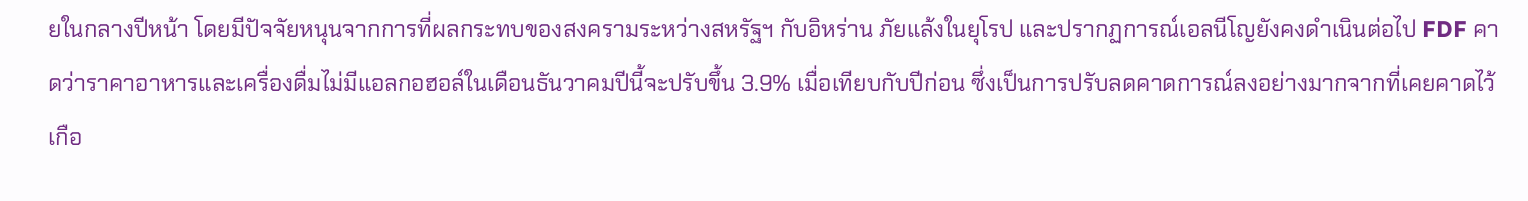ยในกลางปีหน้า โดยมีปัจจัยหนุนจากการที่ผลกระทบของสงครามระหว่างสหรัฐฯ กับอิหร่าน ภัยแล้งในยุโรป และปรากฏการณ์เอลนีโญยังคงดำเนินต่อไป FDF คาดว่าราคาอาหารและเครื่องดื่มไม่มีแอลกอฮอล์ในเดือนธันวาคมปีนี้จะปรับขึ้น 3.9% เมื่อเทียบกับปีก่อน ซึ่งเป็นการปรับลดคาดการณ์ลงอย่างมากจากที่เคยคาดไว้เกือ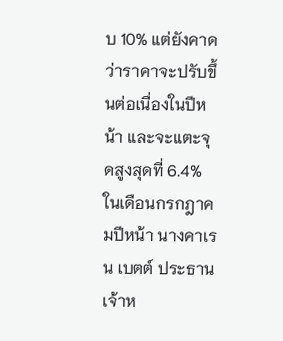บ 10% แต่ยังคาดว่าราคาจะปรับขึ้นต่อเนื่องในปีหน้า และจะแตะจุดสูงสุดที่ 6.4% ในเดือนกรกฎาคมปีหน้า นางคาเรน เบตต์ ประธานเจ้าห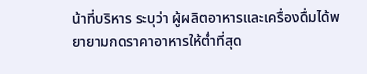น้าที่บริหาร ระบุว่า ผู้ผลิตอาหารและเครื่องดื่มได้พยายามกดราคาอาหารให้ต่ำที่สุด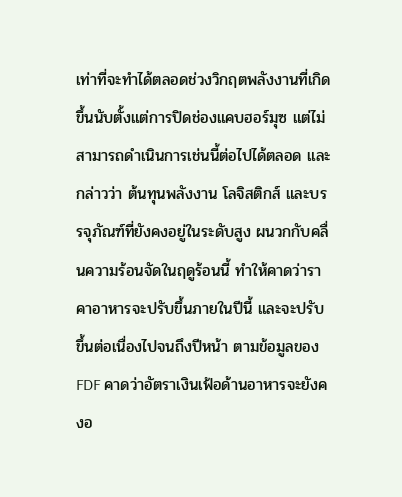เท่าที่จะทำได้ตลอดช่วงวิกฤตพลังงานที่เกิดขึ้นนับตั้งแต่การปิดช่องแคบฮอร์มุซ แต่ไม่สามารถดำเนินการเช่นนี้ต่อไปได้ตลอด และกล่าวว่า ต้นทุนพลังงาน โลจิสติกส์ และบรรจุภัณฑ์ที่ยังคงอยู่ในระดับสูง ผนวกกับคลื่นความร้อนจัดในฤดูร้อนนี้ ทำให้คาดว่าราคาอาหารจะปรับขึ้นภายในปีนี้ และจะปรับขึ้นต่อเนื่องไปจนถึงปีหน้า ตามข้อมูลของ FDF คาดว่าอัตราเงินเฟ้อด้านอาหารจะยังคงอ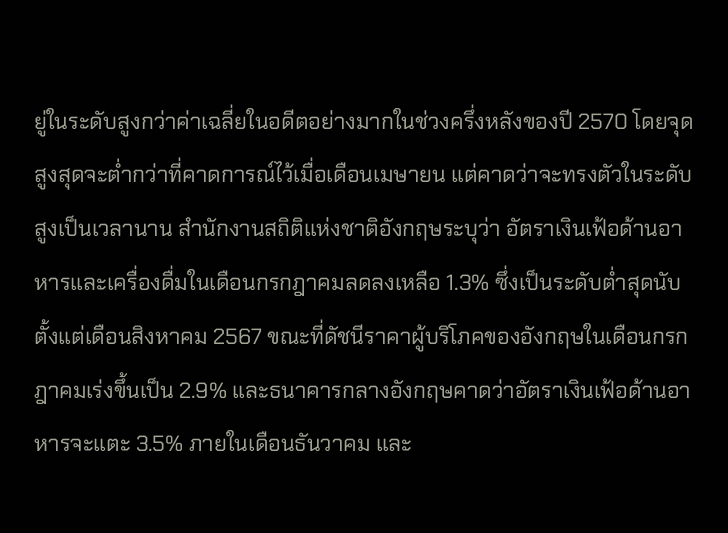ยู่ในระดับสูงกว่าค่าเฉลี่ยในอดีตอย่างมากในช่วงครึ่งหลังของปี 2570 โดยจุดสูงสุดจะต่ำกว่าที่คาดการณ์ไว้เมื่อเดือนเมษายน แต่คาดว่าจะทรงตัวในระดับสูงเป็นเวลานาน สำนักงานสถิติแห่งชาติอังกฤษระบุว่า อัตราเงินเฟ้อด้านอาหารและเครื่องดื่มในเดือนกรกฎาคมลดลงเหลือ 1.3% ซึ่งเป็นระดับต่ำสุดนับตั้งแต่เดือนสิงหาคม 2567 ขณะที่ดัชนีราคาผู้บริโภคของอังกฤษในเดือนกรกฎาคมเร่งขึ้นเป็น 2.9% และธนาคารกลางอังกฤษคาดว่าอัตราเงินเฟ้อด้านอาหารจะแตะ 3.5% ภายในเดือนธันวาคม และ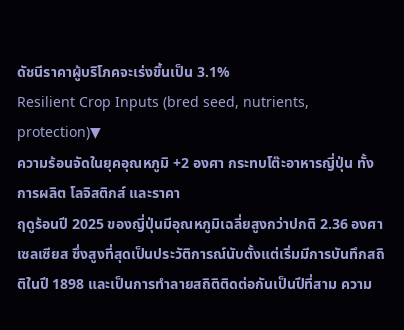ดัชนีราคาผู้บริโภคจะเร่งขึ้นเป็น 3.1%
Resilient Crop Inputs (bred seed, nutrients, protection)▼
ความร้อนจัดในยุคอุณหภูมิ +2 องศา กระทบโต๊ะอาหารญี่ปุ่น ทั้งการผลิต โลจิสติกส์ และราคา
ฤดูร้อนปี 2025 ของญี่ปุ่นมีอุณหภูมิเฉลี่ยสูงกว่าปกติ 2.36 องศาเซลเซียส ซึ่งสูงที่สุดเป็นประวัติการณ์นับตั้งแต่เริ่มมีการบันทึกสถิติในปี 1898 และเป็นการทำลายสถิติติดต่อกันเป็นปีที่สาม ความ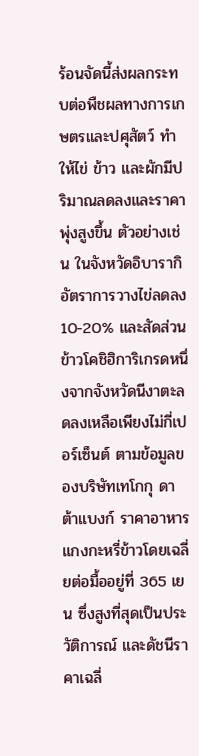ร้อนจัดนี้ส่งผลกระทบต่อพืชผลทางการเกษตรและปศุสัตว์ ทำให้ไข่ ข้าว และผักมีปริมาณลดลงและราคาพุ่งสูงขึ้น ตัวอย่างเช่น ในจังหวัดอิบารากิ อัตราการวางไข่ลดลง 10-20% และสัดส่วนข้าวโคชิฮิการิเกรดหนึ่งจากจังหวัดนีงาตะลดลงเหลือเพียงไม่กี่เปอร์เซ็นต์ ตามข้อมูลของบริษัทเทโกกุ ดาต้าแบงก์ ราคาอาหารแกงกะหรี่ข้าวโดยเฉลี่ยต่อมื้ออยู่ที่ 365 เยน ซึ่งสูงที่สุดเป็นประวัติการณ์ และดัชนีราคาเฉลี่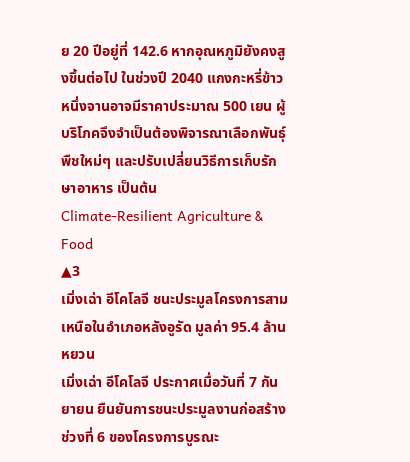ย 20 ปีอยู่ที่ 142.6 หากอุณหภูมิยังคงสูงขึ้นต่อไป ในช่วงปี 2040 แกงกะหรี่ข้าวหนึ่งจานอาจมีราคาประมาณ 500 เยน ผู้บริโภคจึงจำเป็นต้องพิจารณาเลือกพันธุ์พืชใหม่ๆ และปรับเปลี่ยนวิธีการเก็บรักษาอาหาร เป็นต้น
Climate-Resilient Agriculture & Food
▲3
เมิ่งเฉ่า อีโคโลจี ชนะประมูลโครงการสามเหนือในอำเภอหลังอูรัด มูลค่า 95.4 ล้านหยวน
เมิ่งเฉ่า อีโคโลจี ประกาศเมื่อวันที่ 7 กันยายน ยืนยันการชนะประมูลงานก่อสร้างช่วงที่ 6 ของโครงการบูรณะ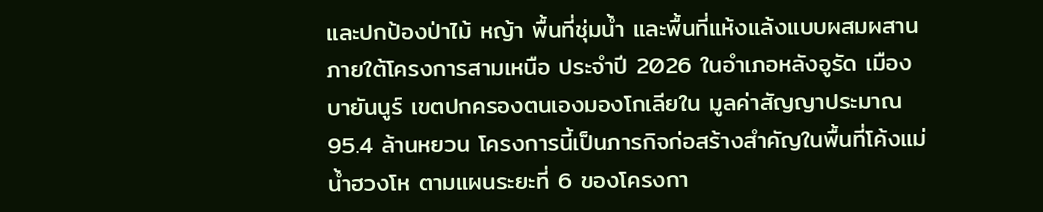และปกป้องป่าไม้ หญ้า พื้นที่ชุ่มน้ำ และพื้นที่แห้งแล้งแบบผสมผสาน ภายใต้โครงการสามเหนือ ประจำปี 2026 ในอำเภอหลังอูรัด เมืองบายันนูร์ เขตปกครองตนเองมองโกเลียใน มูลค่าสัญญาประมาณ 95.4 ล้านหยวน โครงการนี้เป็นภารกิจก่อสร้างสำคัญในพื้นที่โค้งแม่น้ำฮวงโห ตามแผนระยะที่ 6 ของโครงกา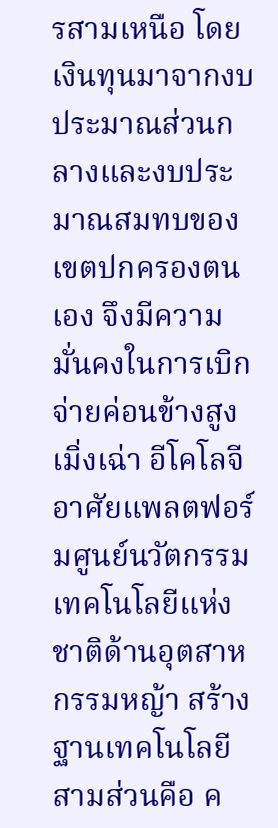รสามเหนือ โดยเงินทุนมาจากงบประมาณส่วนกลางและงบประมาณสมทบของเขตปกครองตนเอง จึงมีความมั่นคงในการเบิกจ่ายค่อนข้างสูง เมิ่งเฉ่า อีโคโลจี อาศัยแพลตฟอร์มศูนย์นวัตกรรมเทคโนโลยีแห่งชาติด้านอุตสาหกรรมหญ้า สร้างฐานเทคโนโลยีสามส่วนคือ ค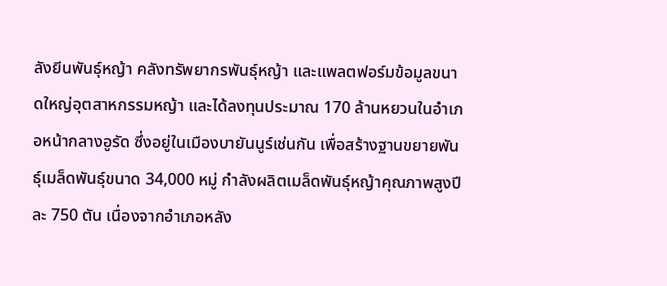ลังยีนพันธุ์หญ้า คลังทรัพยากรพันธุ์หญ้า และแพลตฟอร์มข้อมูลขนาดใหญ่อุตสาหกรรมหญ้า และได้ลงทุนประมาณ 170 ล้านหยวนในอำเภอหน้ากลางอูรัด ซึ่งอยู่ในเมืองบายันนูร์เช่นกัน เพื่อสร้างฐานขยายพันธุ์เมล็ดพันธุ์ขนาด 34,000 หมู่ กำลังผลิตเมล็ดพันธุ์หญ้าคุณภาพสูงปีละ 750 ตัน เนื่องจากอำเภอหลัง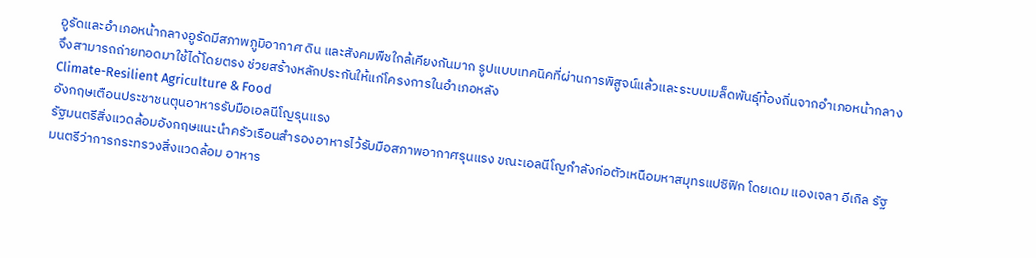อูรัดและอำเภอหน้ากลางอูรัดมีสภาพภูมิอากาศ ดิน และสังคมพืชใกล้เคียงกันมาก รูปแบบเทคนิคที่ผ่านการพิสูจน์แล้วและระบบเมล็ดพันธุ์ท้องถิ่นจากอำเภอหน้ากลางจึงสามารถถ่ายทอดมาใช้ได้โดยตรง ช่วยสร้างหลักประกันให้แก่โครงการในอำเภอหลัง
Climate-Resilient Agriculture & Food
อังกฤษเตือนประชาชนตุนอาหารรับมือเอลนีโญรุนแรง
รัฐมนตรีสิ่งแวดล้อมอังกฤษแนะนำครัวเรือนสำรองอาหารไว้รับมือสภาพอากาศรุนแรง ขณะเอลนีโญกำลังก่อตัวเหนือมหาสมุทรแปซิฟิก โดยเดม แองเจลา อีเกิล รัฐมนตรีว่าการกระทรวงสิ่งแวดล้อม อาหาร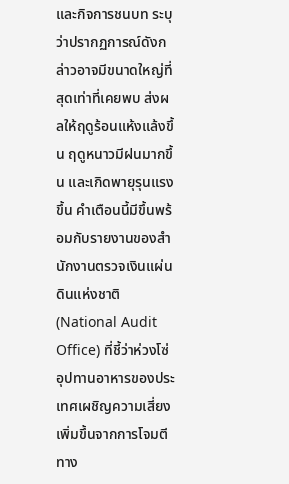และกิจการชนบท ระบุว่าปรากฏการณ์ดังกล่าวอาจมีขนาดใหญ่ที่สุดเท่าที่เคยพบ ส่งผลให้ฤดูร้อนแห้งแล้งขึ้น ฤดูหนาวมีฝนมากขึ้น และเกิดพายุรุนแรงขึ้น คำเตือนนี้มีขึ้นพร้อมกับรายงานของสำนักงานตรวจเงินแผ่นดินแห่งชาติ (National Audit Office) ที่ชี้ว่าห่วงโซ่อุปทานอาหารของประเทศเผชิญความเสี่ยงเพิ่มขึ้นจากการโจมตีทาง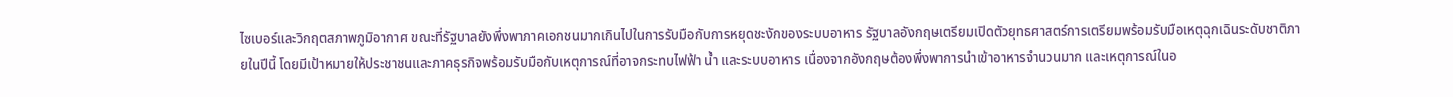ไซเบอร์และวิกฤตสภาพภูมิอากาศ ขณะที่รัฐบาลยังพึ่งพาภาคเอกชนมากเกินไปในการรับมือกับการหยุดชะงักของระบบอาหาร รัฐบาลอังกฤษเตรียมเปิดตัวยุทธศาสตร์การเตรียมพร้อมรับมือเหตุฉุกเฉินระดับชาติภายในปีนี้ โดยมีเป้าหมายให้ประชาชนและภาคธุรกิจพร้อมรับมือกับเหตุการณ์ที่อาจกระทบไฟฟ้า น้ำ และระบบอาหาร เนื่องจากอังกฤษต้องพึ่งพาการนำเข้าอาหารจำนวนมาก และเหตุการณ์ในอ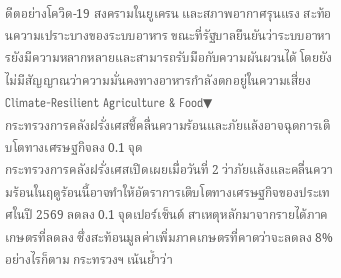ดีตอย่างโควิด-19 สงครามในยูเครน และสภาพอากาศรุนแรง สะท้อนความเปราะบางของระบบอาหาร ขณะที่รัฐบาลยืนยันว่าระบบอาหารยังมีความหลากหลายและสามารถรับมือกับความผันผวนได้ โดยยังไม่มีสัญญาณว่าความมั่นคงทางอาหารกำลังตกอยู่ในความเสี่ยง
Climate-Resilient Agriculture & Food▼
กระทรวงการคลังฝรั่งเศสชี้คลื่นความร้อนและภัยแล้งอาจฉุดการเติบโตทางเศรษฐกิจลง 0.1 จุด
กระทรวงการคลังฝรั่งเศสเปิดเผยเมื่อวันที่ 2 ว่าภัยแล้งและคลื่นความร้อนในฤดูร้อนนี้อาจทำให้อัตราการเติบโตทางเศรษฐกิจของประเทศในปี 2569 ลดลง 0.1 จุดเปอร์เซ็นต์ สาเหตุหลักมาจากรายได้ภาคเกษตรที่ลดลง ซึ่งสะท้อนมูลค่าเพิ่มภาคเกษตรที่คาดว่าจะลดลง 8% อย่างไรก็ตาม กระทรวงฯ เน้นย้ำว่า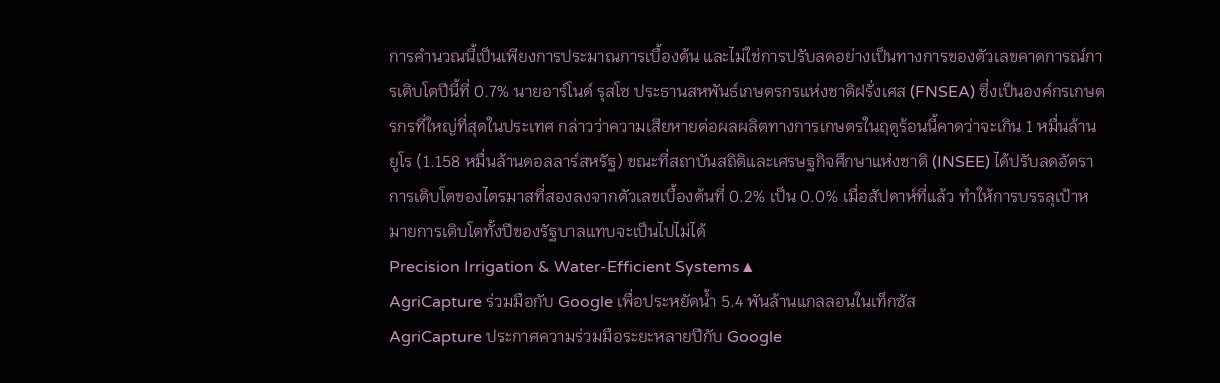การคำนวณนี้เป็นเพียงการประมาณการเบื้องต้น และไม่ใช่การปรับลดอย่างเป็นทางการของตัวเลขคาดการณ์การเติบโตปีนี้ที่ 0.7% นายอาร์โนด์ รุสโซ ประธานสหพันธ์เกษตรกรแห่งชาติฝรั่งเศส (FNSEA) ซึ่งเป็นองค์กรเกษตรกรที่ใหญ่ที่สุดในประเทศ กล่าวว่าความเสียหายต่อผลผลิตทางการเกษตรในฤดูร้อนนี้คาดว่าจะเกิน 1 หมื่นล้านยูโร (1.158 หมื่นล้านดอลลาร์สหรัฐ) ขณะที่สถาบันสถิติและเศรษฐกิจศึกษาแห่งชาติ (INSEE) ได้ปรับลดอัตราการเติบโตของไตรมาสที่สองลงจากตัวเลขเบื้องต้นที่ 0.2% เป็น 0.0% เมื่อสัปดาห์ที่แล้ว ทำให้การบรรลุเป้าหมายการเติบโตทั้งปีของรัฐบาลแทบจะเป็นไปไม่ได้
Precision Irrigation & Water-Efficient Systems▲
AgriCapture ร่วมมือกับ Google เพื่อประหยัดน้ำ 5.4 พันล้านแกลลอนในเท็กซัส
AgriCapture ประกาศความร่วมมือระยะหลายปีกับ Google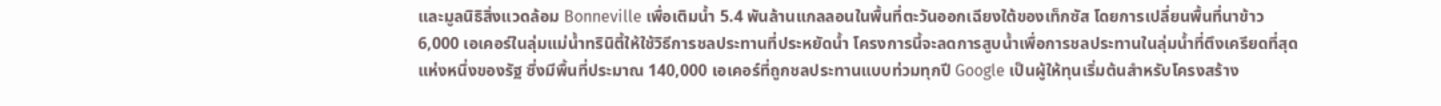และมูลนิธิสิ่งแวดล้อม Bonneville เพื่อเติมน้ำ 5.4 พันล้านแกลลอนในพื้นที่ตะวันออกเฉียงใต้ของเท็กซัส โดยการเปลี่ยนพื้นที่นาข้าว 6,000 เอเคอร์ในลุ่มแม่น้ำทรินิตี้ให้ใช้วิธีการชลประทานที่ประหยัดน้ำ โครงการนี้จะลดการสูบน้ำเพื่อการชลประทานในลุ่มน้ำที่ตึงเครียดที่สุดแห่งหนึ่งของรัฐ ซึ่งมีพื้นที่ประมาณ 140,000 เอเคอร์ที่ถูกชลประทานแบบท่วมทุกปี Google เป็นผู้ให้ทุนเริ่มต้นสำหรับโครงสร้าง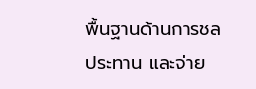พื้นฐานด้านการชลประทาน และจ่าย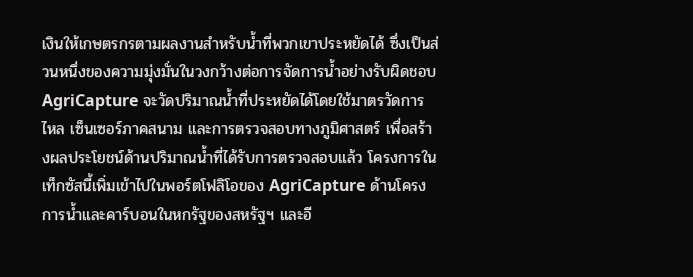เงินให้เกษตรกรตามผลงานสำหรับน้ำที่พวกเขาประหยัดได้ ซึ่งเป็นส่วนหนึ่งของความมุ่งมั่นในวงกว้างต่อการจัดการน้ำอย่างรับผิดชอบ AgriCapture จะวัดปริมาณน้ำที่ประหยัดได้โดยใช้มาตรวัดการไหล เซ็นเซอร์ภาคสนาม และการตรวจสอบทางภูมิศาสตร์ เพื่อสร้างผลประโยชน์ด้านปริมาณน้ำที่ได้รับการตรวจสอบแล้ว โครงการในเท็กซัสนี้เพิ่มเข้าไปในพอร์ตโฟลิโอของ AgriCapture ด้านโครงการน้ำและคาร์บอนในหกรัฐของสหรัฐฯ และอี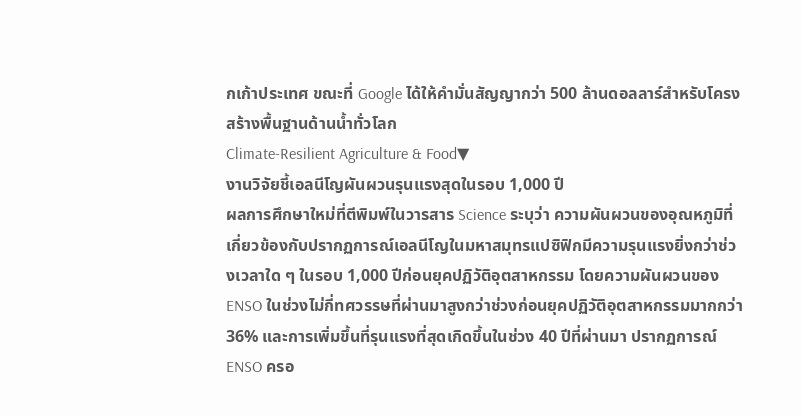กเก้าประเทศ ขณะที่ Google ได้ให้คำมั่นสัญญากว่า 500 ล้านดอลลาร์สำหรับโครงสร้างพื้นฐานด้านน้ำทั่วโลก
Climate-Resilient Agriculture & Food▼
งานวิจัยชี้เอลนีโญผันผวนรุนแรงสุดในรอบ 1,000 ปี
ผลการศึกษาใหม่ที่ตีพิมพ์ในวารสาร Science ระบุว่า ความผันผวนของอุณหภูมิที่เกี่ยวข้องกับปรากฏการณ์เอลนีโญในมหาสมุทรแปซิฟิกมีความรุนแรงยิ่งกว่าช่วงเวลาใด ๆ ในรอบ 1,000 ปีก่อนยุคปฏิวัติอุตสาหกรรม โดยความผันผวนของ ENSO ในช่วงไม่กี่ทศวรรษที่ผ่านมาสูงกว่าช่วงก่อนยุคปฏิวัติอุตสาหกรรมมากกว่า 36% และการเพิ่มขึ้นที่รุนแรงที่สุดเกิดขึ้นในช่วง 40 ปีที่ผ่านมา ปรากฏการณ์ ENSO ครอ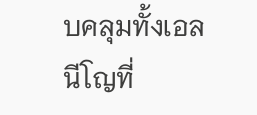บคลุมทั้งเอลนีโญที่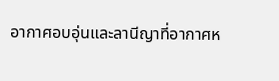อากาศอบอุ่นและลานีญาที่อากาศห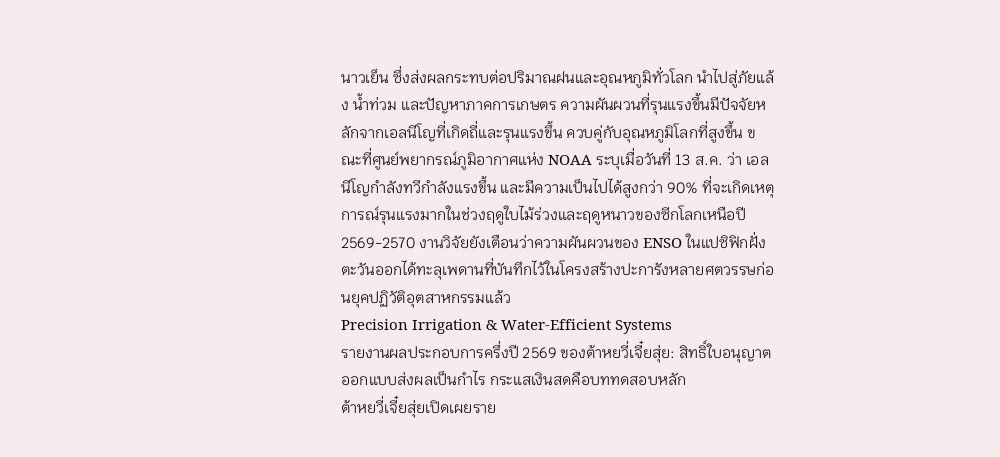นาวเย็น ซึ่งส่งผลกระทบต่อปริมาณฝนและอุณหภูมิทั่วโลก นำไปสู่ภัยแล้ง น้ำท่วม และปัญหาภาคการเกษตร ความผันผวนที่รุนแรงขึ้นมีปัจจัยหลักจากเอลนีโญที่เกิดถี่และรุนแรงขึ้น ควบคู่กับอุณหภูมิโลกที่สูงขึ้น ขณะที่ศูนย์พยากรณ์ภูมิอากาศแห่ง NOAA ระบุเมื่อวันที่ 13 ส.ค. ว่า เอลนีโญกำลังทวีกำลังแรงขึ้น และมีความเป็นไปได้สูงกว่า 90% ที่จะเกิดเหตุการณ์รุนแรงมากในช่วงฤดูใบไม้ร่วงและฤดูหนาวของซีกโลกเหนือปี 2569-2570 งานวิจัยยังเตือนว่าความผันผวนของ ENSO ในแปซิฟิกฝั่งตะวันออกได้ทะลุเพดานที่บันทึกไว้ในโครงสร้างปะการังหลายศตวรรษก่อนยุคปฏิวัติอุตสาหกรรมแล้ว
Precision Irrigation & Water-Efficient Systems
รายงานผลประกอบการครึ่งปี 2569 ของต้าหยวี่เจี๋ยสุ่ย: สิทธิ์ใบอนุญาตออกแบบส่งผลเป็นกำไร กระแสเงินสดคือบททดสอบหลัก
ต้าหยวี่เจี๋ยสุ่ยเปิดเผยราย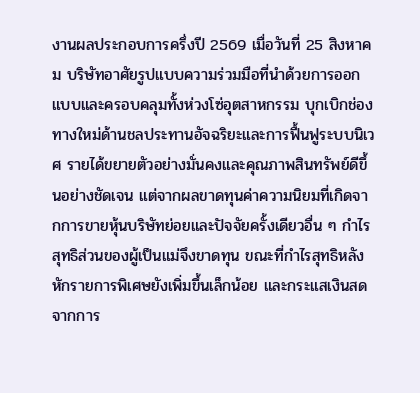งานผลประกอบการครึ่งปี 2569 เมื่อวันที่ 25 สิงหาคม บริษัทอาศัยรูปแบบความร่วมมือที่นำด้วยการออกแบบและครอบคลุมทั้งห่วงโซ่อุตสาหกรรม บุกเบิกช่องทางใหม่ด้านชลประทานอัจฉริยะและการฟื้นฟูระบบนิเวศ รายได้ขยายตัวอย่างมั่นคงและคุณภาพสินทรัพย์ดีขึ้นอย่างชัดเจน แต่จากผลขาดทุนค่าความนิยมที่เกิดจากการขายหุ้นบริษัทย่อยและปัจจัยครั้งเดียวอื่น ๆ กำไรสุทธิส่วนของผู้เป็นแม่จึงขาดทุน ขณะที่กำไรสุทธิหลังหักรายการพิเศษยังเพิ่มขึ้นเล็กน้อย และกระแสเงินสดจากการ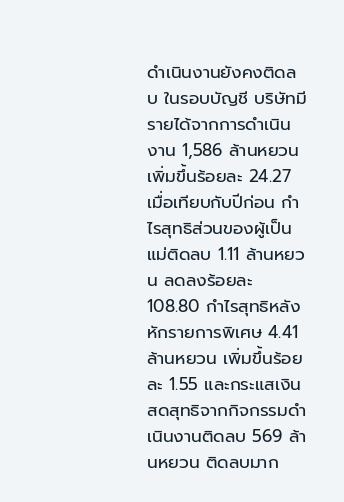ดำเนินงานยังคงติดลบ ในรอบบัญชี บริษัทมีรายได้จากการดำเนินงาน 1,586 ล้านหยวน เพิ่มขึ้นร้อยละ 24.27 เมื่อเทียบกับปีก่อน กำไรสุทธิส่วนของผู้เป็นแม่ติดลบ 1.11 ล้านหยวน ลดลงร้อยละ 108.80 กำไรสุทธิหลังหักรายการพิเศษ 4.41 ล้านหยวน เพิ่มขึ้นร้อยละ 1.55 และกระแสเงินสดสุทธิจากกิจกรรมดำเนินงานติดลบ 569 ล้านหยวน ติดลบมาก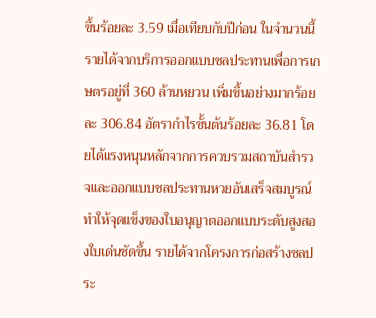ขึ้นร้อยละ 3.59 เมื่อเทียบกับปีก่อน ในจำนวนนี้ รายได้จากบริการออกแบบชลประทานเพื่อการเกษตรอยู่ที่ 360 ล้านหยวน เพิ่มขึ้นอย่างมากร้อยละ 306.84 อัตรากำไรขั้นต้นร้อยละ 36.81 โดยได้แรงหนุนหลักจากการควบรวมสถาบันสำรวจและออกแบบชลประทานหวยอันเสร็จสมบูรณ์ ทำให้จุดแข็งของใบอนุญาตออกแบบระดับสูงสองใบเด่นชัดขึ้น รายได้จากโครงการก่อสร้างชลประ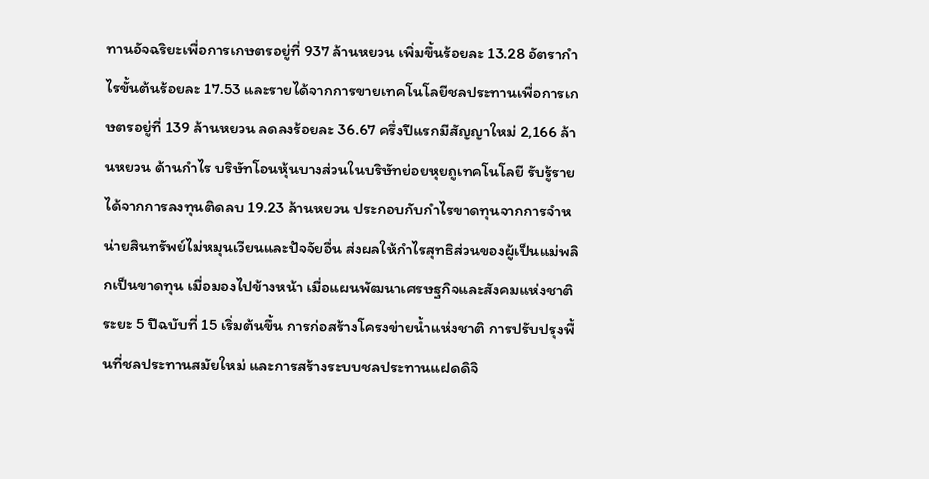ทานอัจฉริยะเพื่อการเกษตรอยู่ที่ 937 ล้านหยวน เพิ่มขึ้นร้อยละ 13.28 อัตรากำไรขั้นต้นร้อยละ 17.53 และรายได้จากการขายเทคโนโลยีชลประทานเพื่อการเกษตรอยู่ที่ 139 ล้านหยวน ลดลงร้อยละ 36.67 ครึ่งปีแรกมีสัญญาใหม่ 2,166 ล้านหยวน ด้านกำไร บริษัทโอนหุ้นบางส่วนในบริษัทย่อยหุยถูเทคโนโลยี รับรู้รายได้จากการลงทุนติดลบ 19.23 ล้านหยวน ประกอบกับกำไรขาดทุนจากการจำหน่ายสินทรัพย์ไม่หมุนเวียนและปัจจัยอื่น ส่งผลให้กำไรสุทธิส่วนของผู้เป็นแม่พลิกเป็นขาดทุน เมื่อมองไปข้างหน้า เมื่อแผนพัฒนาเศรษฐกิจและสังคมแห่งชาติระยะ 5 ปีฉบับที่ 15 เริ่มต้นขึ้น การก่อสร้างโครงข่ายน้ำแห่งชาติ การปรับปรุงพื้นที่ชลประทานสมัยใหม่ และการสร้างระบบชลประทานแฝดดิจิ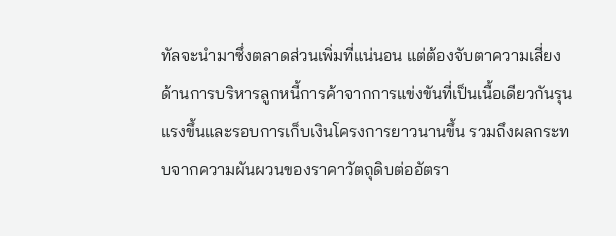ทัลจะนำมาซึ่งตลาดส่วนเพิ่มที่แน่นอน แต่ต้องจับตาความเสี่ยงด้านการบริหารลูกหนี้การค้าจากการแข่งขันที่เป็นเนื้อเดียวกันรุนแรงขึ้นและรอบการเก็บเงินโครงการยาวนานขึ้น รวมถึงผลกระทบจากความผันผวนของราคาวัตถุดิบต่ออัตรา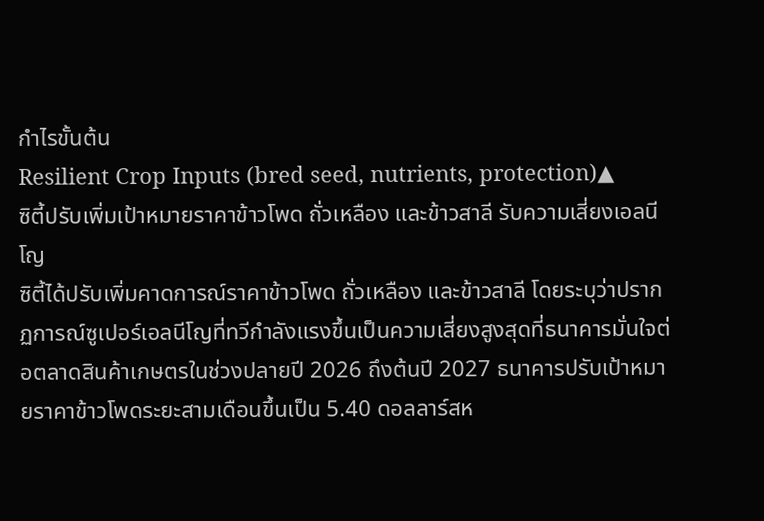กำไรขั้นต้น
Resilient Crop Inputs (bred seed, nutrients, protection)▲
ซิตี้ปรับเพิ่มเป้าหมายราคาข้าวโพด ถั่วเหลือง และข้าวสาลี รับความเสี่ยงเอลนีโญ
ซิตี้ได้ปรับเพิ่มคาดการณ์ราคาข้าวโพด ถั่วเหลือง และข้าวสาลี โดยระบุว่าปรากฏการณ์ซูเปอร์เอลนีโญที่ทวีกำลังแรงขึ้นเป็นความเสี่ยงสูงสุดที่ธนาคารมั่นใจต่อตลาดสินค้าเกษตรในช่วงปลายปี 2026 ถึงต้นปี 2027 ธนาคารปรับเป้าหมายราคาข้าวโพดระยะสามเดือนขึ้นเป็น 5.40 ดอลลาร์สห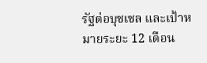รัฐต่อบุชเชล และเป้าหมายระยะ 12 เดือน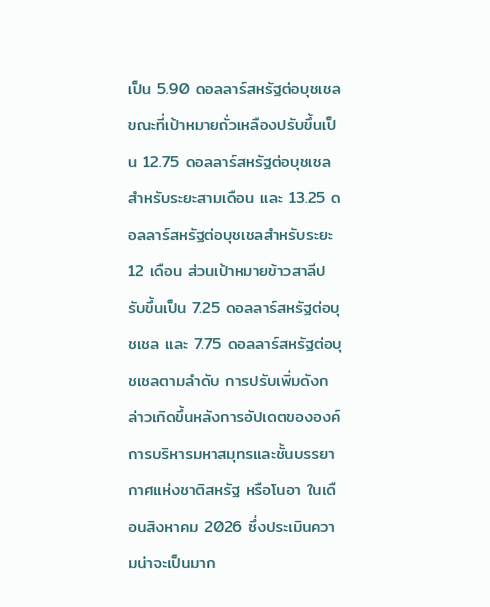เป็น 5.90 ดอลลาร์สหรัฐต่อบุชเชล ขณะที่เป้าหมายถั่วเหลืองปรับขึ้นเป็น 12.75 ดอลลาร์สหรัฐต่อบุชเชลสำหรับระยะสามเดือน และ 13.25 ดอลลาร์สหรัฐต่อบุชเชลสำหรับระยะ 12 เดือน ส่วนเป้าหมายข้าวสาลีปรับขึ้นเป็น 7.25 ดอลลาร์สหรัฐต่อบุชเชล และ 7.75 ดอลลาร์สหรัฐต่อบุชเชลตามลำดับ การปรับเพิ่มดังกล่าวเกิดขึ้นหลังการอัปเดตขององค์การบริหารมหาสมุทรและชั้นบรรยากาศแห่งชาติสหรัฐ หรือโนอา ในเดือนสิงหาคม 2026 ซึ่งประเมินความน่าจะเป็นมาก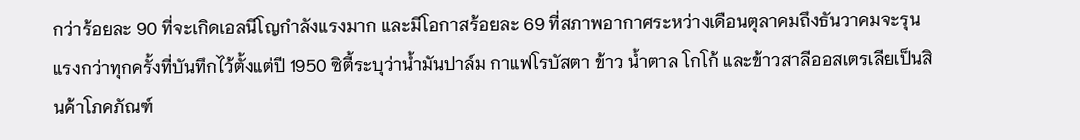กว่าร้อยละ 90 ที่จะเกิดเอลนีโญกำลังแรงมาก และมีโอกาสร้อยละ 69 ที่สภาพอากาศระหว่างเดือนตุลาคมถึงธันวาคมจะรุนแรงกว่าทุกครั้งที่บันทึกไว้ตั้งแต่ปี 1950 ซิตี้ระบุว่าน้ำมันปาล์ม กาแฟโรบัสตา ข้าว น้ำตาล โกโก้ และข้าวสาลีออสเตรเลียเป็นสินค้าโภคภัณฑ์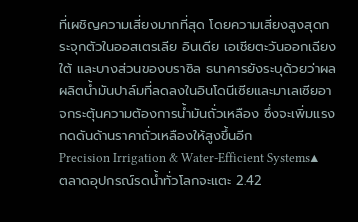ที่เผชิญความเสี่ยงมากที่สุด โดยความเสี่ยงสูงสุดกระจุกตัวในออสเตรเลีย อินเดีย เอเชียตะวันออกเฉียงใต้ และบางส่วนของบราซิล ธนาคารยังระบุด้วยว่าผลผลิตน้ำมันปาล์มที่ลดลงในอินโดนีเซียและมาเลเซียอาจกระตุ้นความต้องการน้ำมันถั่วเหลือง ซึ่งจะเพิ่มแรงกดดันด้านราคาถั่วเหลืองให้สูงขึ้นอีก
Precision Irrigation & Water-Efficient Systems▲
ตลาดอุปกรณ์รดน้ำทั่วโลกจะแตะ 2.42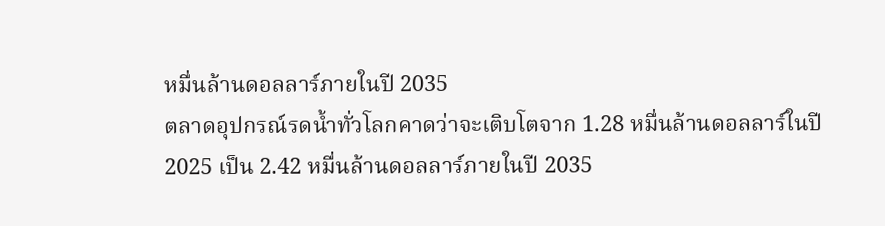หมื่นล้านดอลลาร์ภายในปี 2035
ตลาดอุปกรณ์รดน้ำทั่วโลกคาดว่าจะเติบโตจาก 1.28 หมื่นล้านดอลลาร์ในปี 2025 เป็น 2.42 หมื่นล้านดอลลาร์ภายในปี 2035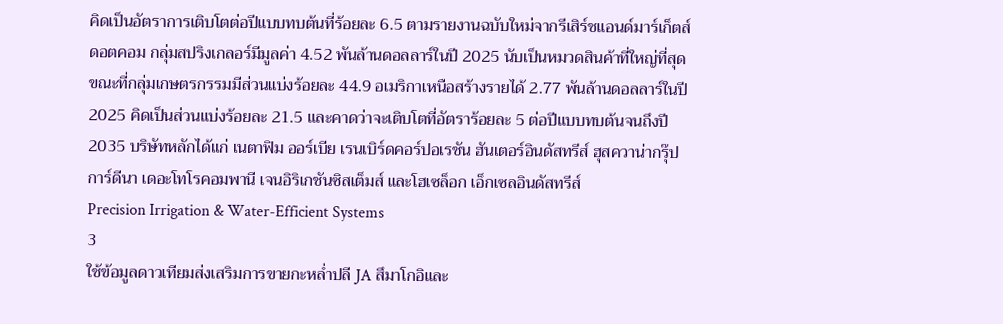คิดเป็นอัตราการเติบโตต่อปีแบบทบต้นที่ร้อยละ 6.5 ตามรายงานฉบับใหม่จากรีเสิร์ชแอนด์มาร์เก็ตส์ดอตคอม กลุ่มสปริงเกลอร์มีมูลค่า 4.52 พันล้านดอลลาร์ในปี 2025 นับเป็นหมวดสินค้าที่ใหญ่ที่สุด ขณะที่กลุ่มเกษตรกรรมมีส่วนแบ่งร้อยละ 44.9 อเมริกาเหนือสร้างรายได้ 2.77 พันล้านดอลลาร์ในปี 2025 คิดเป็นส่วนแบ่งร้อยละ 21.5 และคาดว่าจะเติบโตที่อัตราร้อยละ 5 ต่อปีแบบทบต้นจนถึงปี 2035 บริษัทหลักได้แก่ เนตาฟิม ออร์เบีย เรนเบิร์ดคอร์ปอเรชัน ฮันเตอร์อินดัสทรีส์ ฮุสควาน่ากรุ๊ป การ์ดีนา เดอะโทโรคอมพานี เจนอิริเกชันซิสเต็มส์ และโฮเซล็อก เอ็กเซลอินดัสทรีส์
Precision Irrigation & Water-Efficient Systems
3
ใช้ข้อมูลดาวเทียมส่งเสริมการขายกะหล่ำปลี JA สึมาโกอิและ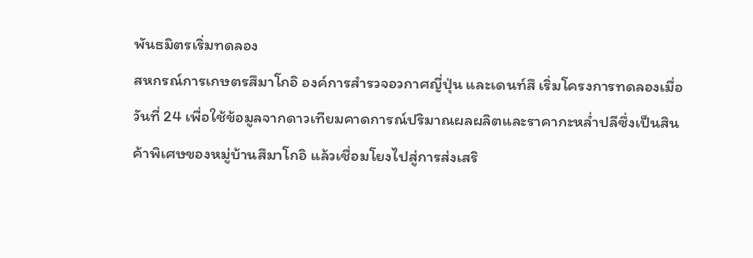พันธมิตรเริ่มทดลอง
สหกรณ์การเกษตรสึมาโกอิ องค์การสำรวจอวกาศญี่ปุ่น และเดนท์สึ เริ่มโครงการทดลองเมื่อวันที่ 24 เพื่อใช้ข้อมูลจากดาวเทียมคาดการณ์ปริมาณผลผลิตและราคากะหล่ำปลีซึ่งเป็นสินค้าพิเศษของหมู่บ้านสึมาโกอิ แล้วเชื่อมโยงไปสู่การส่งเสริ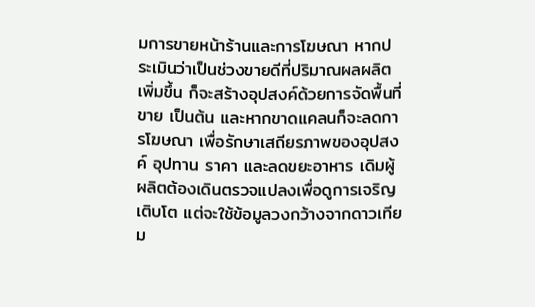มการขายหน้าร้านและการโฆษณา หากประเมินว่าเป็นช่วงขายดีที่ปริมาณผลผลิตเพิ่มขึ้น ก็จะสร้างอุปสงค์ด้วยการจัดพื้นที่ขาย เป็นต้น และหากขาดแคลนก็จะลดการโฆษณา เพื่อรักษาเสถียรภาพของอุปสงค์ อุปทาน ราคา และลดขยะอาหาร เดิมผู้ผลิตต้องเดินตรวจแปลงเพื่อดูการเจริญเติบโต แต่จะใช้ข้อมูลวงกว้างจากดาวเทียม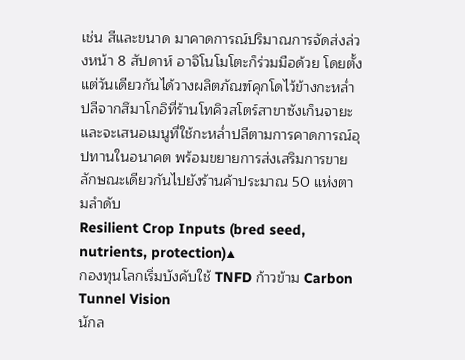เช่น สีและขนาด มาคาดการณ์ปริมาณการจัดส่งล่วงหน้า 8 สัปดาห์ อาจิโนโมโตะก็ร่วมมือด้วย โดยตั้งแต่วันเดียวกันได้วางผลิตภัณฑ์คุกโดไว้ข้างกะหล่ำปลีจากสึมาโกอิที่ร้านโทคิวสโตร์สาขาซังเก็นจายะ และจะเสนอเมนูที่ใช้กะหล่ำปลีตามการคาดการณ์อุปทานในอนาคต พร้อมขยายการส่งเสริมการขายลักษณะเดียวกันไปยังร้านค้าประมาณ 50 แห่งตามลำดับ
Resilient Crop Inputs (bred seed, nutrients, protection)▲
กองทุนโลกเริ่มบังคับใช้ TNFD ก้าวข้าม Carbon Tunnel Vision
นักล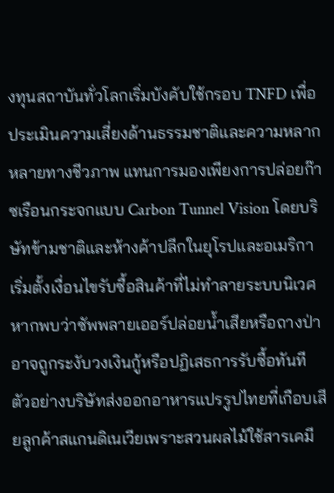งทุนสถาบันทั่วโลกเริ่มบังคับใช้กรอบ TNFD เพื่อประเมินความเสี่ยงด้านธรรมชาติและความหลากหลายทางชีวภาพ แทนการมองเพียงการปล่อยก๊าซเรือนกระจกแบบ Carbon Tunnel Vision โดยบริษัทข้ามชาติและห้างค้าปลีกในยุโรปและอเมริกาเริ่มตั้งเงื่อนไขรับซื้อสินค้าที่ไม่ทำลายระบบนิเวศ หากพบว่าซัพพลายเออร์ปล่อยน้ำเสียหรือถางป่า อาจถูกระงับวงเงินกู้หรือปฏิเสธการรับซื้อทันที ตัวอย่างบริษัทส่งออกอาหารแปรรูปไทยที่เกือบเสียลูกค้าสแกนดิเนเวียเพราะสวนผลไม้ใช้สารเคมี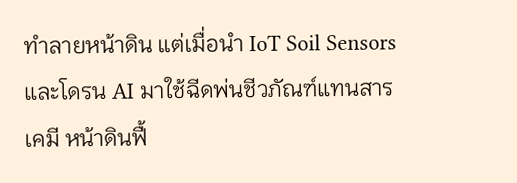ทำลายหน้าดิน แต่เมื่อนำ IoT Soil Sensors และโดรน AI มาใช้ฉีดพ่นชีวภัณฑ์แทนสารเคมี หน้าดินฟื้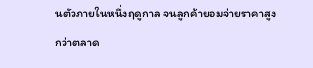นตัวภายในหนึ่งฤดูกาล จนลูกค้ายอมจ่ายราคาสูงกว่าตลาด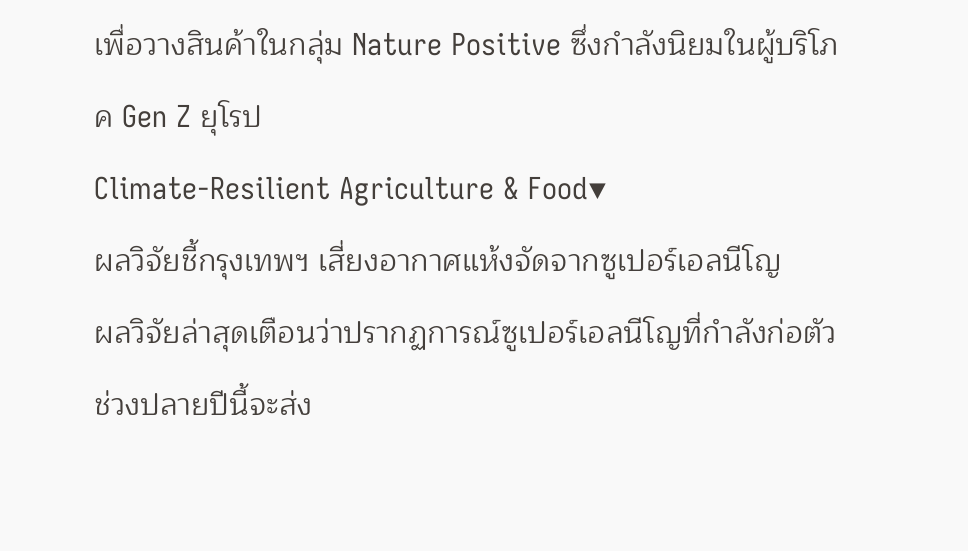เพื่อวางสินค้าในกลุ่ม Nature Positive ซึ่งกำลังนิยมในผู้บริโภค Gen Z ยุโรป
Climate-Resilient Agriculture & Food▼
ผลวิจัยชี้กรุงเทพฯ เสี่ยงอากาศแห้งจัดจากซูเปอร์เอลนีโญ
ผลวิจัยล่าสุดเตือนว่าปรากฏการณ์ซูเปอร์เอลนีโญที่กำลังก่อตัวช่วงปลายปีนี้จะส่ง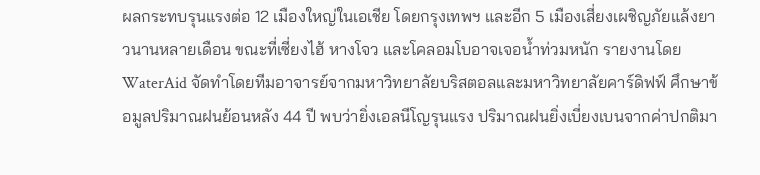ผลกระทบรุนแรงต่อ 12 เมืองใหญ่ในเอเชีย โดยกรุงเทพฯ และอีก 5 เมืองเสี่ยงเผชิญภัยแล้งยาวนานหลายเดือน ขณะที่เซี่ยงไฮ้ หางโจว และโคลอมโบอาจเจอน้ำท่วมหนัก รายงานโดย WaterAid จัดทำโดยทีมอาจารย์จากมหาวิทยาลัยบริสตอลและมหาวิทยาลัยคาร์ดิฟฟ์ ศึกษาข้อมูลปริมาณฝนย้อนหลัง 44 ปี พบว่ายิ่งเอลนีโญรุนแรง ปริมาณฝนยิ่งเบี่ยงเบนจากค่าปกติมา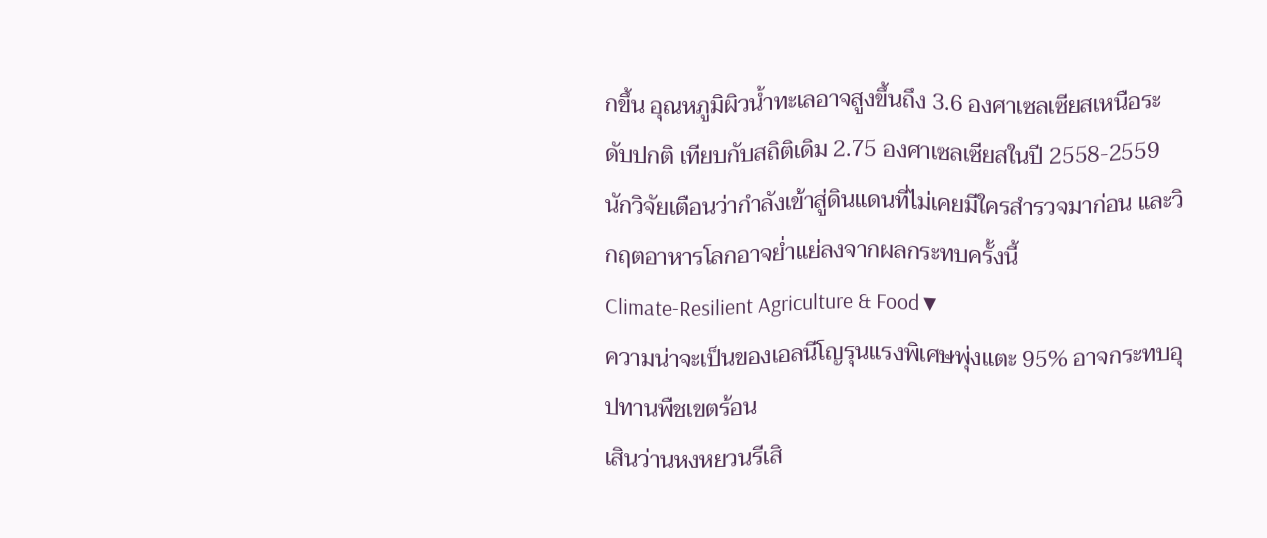กขึ้น อุณหภูมิผิวน้ำทะเลอาจสูงขึ้นถึง 3.6 องศาเซลเซียสเหนือระดับปกติ เทียบกับสถิติเดิม 2.75 องศาเซลเซียสในปี 2558-2559 นักวิจัยเตือนว่ากำลังเข้าสู่ดินแดนที่ไม่เคยมีใครสำรวจมาก่อน และวิกฤตอาหารโลกอาจย่ำแย่ลงจากผลกระทบครั้งนี้
Climate-Resilient Agriculture & Food▼
ความน่าจะเป็นของเอลนีโญรุนแรงพิเศษพุ่งแตะ 95% อาจกระทบอุปทานพืชเขตร้อน
เสินว่านหงหยวนรีเสิ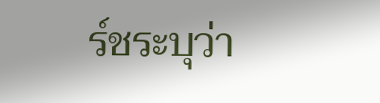ร์ชระบุว่า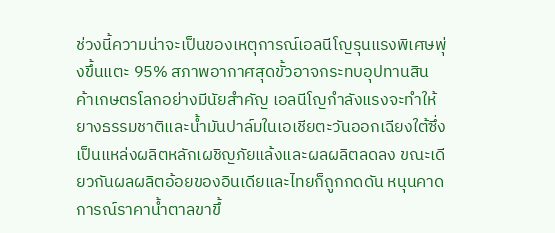ช่วงนี้ความน่าจะเป็นของเหตุการณ์เอลนีโญรุนแรงพิเศษพุ่งขึ้นแตะ 95% สภาพอากาศสุดขั้วอาจกระทบอุปทานสินค้าเกษตรโลกอย่างมีนัยสำคัญ เอลนีโญกำลังแรงจะทำให้ยางธรรมชาติและน้ำมันปาล์มในเอเชียตะวันออกเฉียงใต้ซึ่งเป็นแหล่งผลิตหลักเผชิญภัยแล้งและผลผลิตลดลง ขณะเดียวกันผลผลิตอ้อยของอินเดียและไทยก็ถูกกดดัน หนุนคาดการณ์ราคาน้ำตาลขาขึ้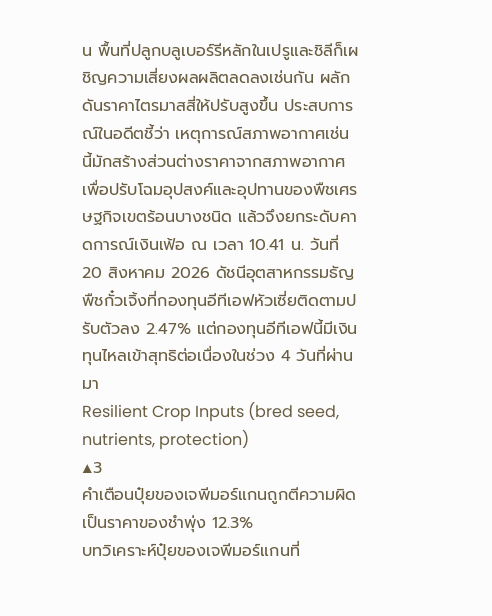น พื้นที่ปลูกบลูเบอร์รีหลักในเปรูและชิลีก็เผชิญความเสี่ยงผลผลิตลดลงเช่นกัน ผลักดันราคาไตรมาสสี่ให้ปรับสูงขึ้น ประสบการณ์ในอดีตชี้ว่า เหตุการณ์สภาพอากาศเช่นนี้มักสร้างส่วนต่างราคาจากสภาพอากาศเพื่อปรับโฉมอุปสงค์และอุปทานของพืชเศรษฐกิจเขตร้อนบางชนิด แล้วจึงยกระดับคาดการณ์เงินเฟ้อ ณ เวลา 10.41 น. วันที่ 20 สิงหาคม 2026 ดัชนีอุตสาหกรรมธัญพืชกั๋วเจิ้งที่กองทุนอีทีเอฟหัวเซี่ยติดตามปรับตัวลง 2.47% แต่กองทุนอีทีเอฟนี้มีเงินทุนไหลเข้าสุทธิต่อเนื่องในช่วง 4 วันที่ผ่านมา
Resilient Crop Inputs (bred seed, nutrients, protection)
▲3
คำเตือนปุ๋ยของเจพีมอร์แกนถูกตีความผิดเป็นราคาของชำพุ่ง 12.3%
บทวิเคราะห์ปุ๋ยของเจพีมอร์แกนที่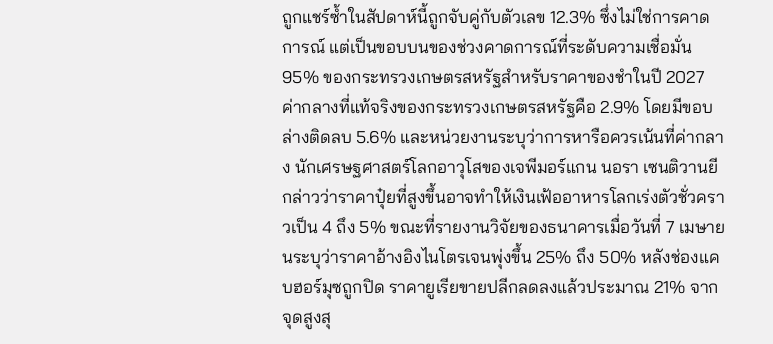ถูกแชร์ซ้ำในสัปดาห์นี้ถูกจับคู่กับตัวเลข 12.3% ซึ่งไม่ใช่การคาดการณ์ แต่เป็นขอบบนของช่วงคาดการณ์ที่ระดับความเชื่อมั่น 95% ของกระทรวงเกษตรสหรัฐสำหรับราคาของชำในปี 2027 ค่ากลางที่แท้จริงของกระทรวงเกษตรสหรัฐคือ 2.9% โดยมีขอบล่างติดลบ 5.6% และหน่วยงานระบุว่าการหารือควรเน้นที่ค่ากลาง นักเศรษฐศาสตร์โลกอาวุโสของเจพีมอร์แกน นอรา เซนติวานยี กล่าวว่าราคาปุ๋ยที่สูงขึ้นอาจทำให้เงินเฟ้ออาหารโลกเร่งตัวชั่วคราวเป็น 4 ถึง 5% ขณะที่รายงานวิจัยของธนาคารเมื่อวันที่ 7 เมษายนระบุว่าราคาอ้างอิงไนโตรเจนพุ่งขึ้น 25% ถึง 50% หลังช่องแคบฮอร์มุซถูกปิด ราคายูเรียขายปลีกลดลงแล้วประมาณ 21% จากจุดสูงสุ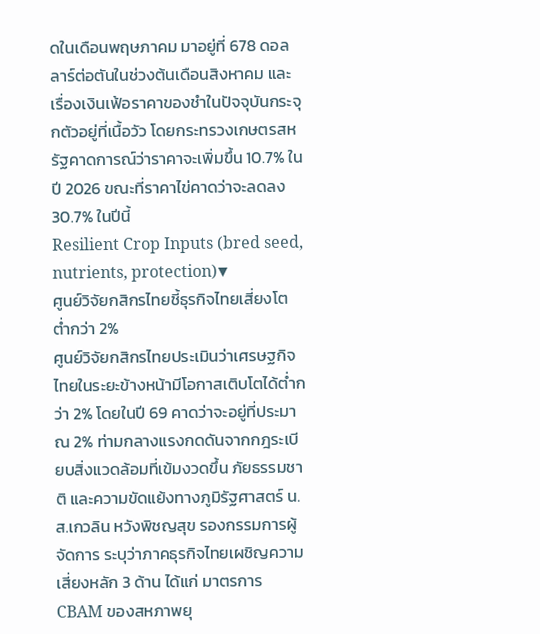ดในเดือนพฤษภาคม มาอยู่ที่ 678 ดอลลาร์ต่อตันในช่วงต้นเดือนสิงหาคม และเรื่องเงินเฟ้อราคาของชำในปัจจุบันกระจุกตัวอยู่ที่เนื้อวัว โดยกระทรวงเกษตรสหรัฐคาดการณ์ว่าราคาจะเพิ่มขึ้น 10.7% ในปี 2026 ขณะที่ราคาไข่คาดว่าจะลดลง 30.7% ในปีนี้
Resilient Crop Inputs (bred seed, nutrients, protection)▼
ศูนย์วิจัยกสิกรไทยชี้ธุรกิจไทยเสี่ยงโตต่ำกว่า 2%
ศูนย์วิจัยกสิกรไทยประเมินว่าเศรษฐกิจไทยในระยะข้างหน้ามีโอกาสเติบโตได้ต่ำกว่า 2% โดยในปี 69 คาดว่าจะอยู่ที่ประมาณ 2% ท่ามกลางแรงกดดันจากกฎระเบียบสิ่งแวดล้อมที่เข้มงวดขึ้น ภัยธรรมชาติ และความขัดแย้งทางภูมิรัฐศาสตร์ น.ส.เกวลิน หวังพิชญสุข รองกรรมการผู้จัดการ ระบุว่าภาคธุรกิจไทยเผชิญความเสี่ยงหลัก 3 ด้าน ได้แก่ มาตรการ CBAM ของสหภาพยุ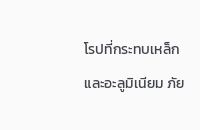โรปที่กระทบเหล็กและอะลูมิเนียม ภัย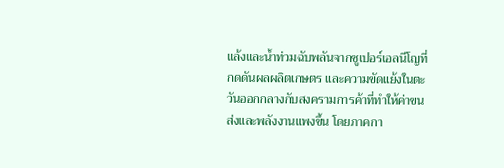แล้งและน้ำท่วมฉับพลันจากซูเปอร์เอลนีโญที่กดดันผลผลิตเกษตร และความขัดแย้งในตะวันออกกลางกับสงครามการค้าที่ทำให้ค่าขนส่งและพลังงานแพงขึ้น โดยภาคกา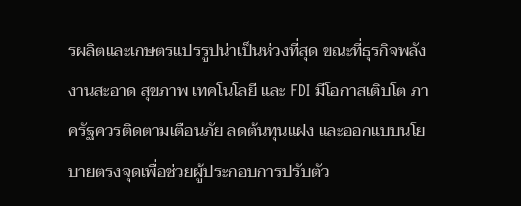รผลิตและเกษตรแปรรูปน่าเป็นห่วงที่สุด ขณะที่ธุรกิจพลังงานสะอาด สุขภาพ เทคโนโลยี และ FDI มีโอกาสเติบโต ภาครัฐควรติดตามเตือนภัย ลดต้นทุนแฝง และออกแบบนโยบายตรงจุดเพื่อช่วยผู้ประกอบการปรับตัว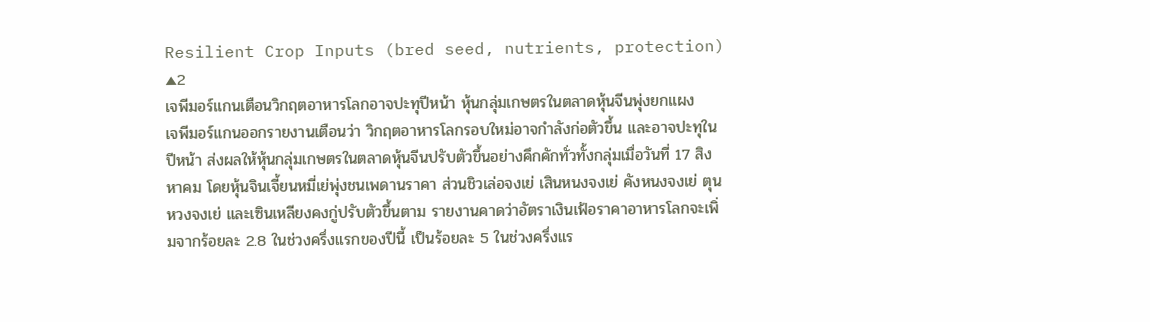Resilient Crop Inputs (bred seed, nutrients, protection)
▲2
เจพีมอร์แกนเตือนวิกฤตอาหารโลกอาจปะทุปีหน้า หุ้นกลุ่มเกษตรในตลาดหุ้นจีนพุ่งยกแผง
เจพีมอร์แกนออกรายงานเตือนว่า วิกฤตอาหารโลกรอบใหม่อาจกำลังก่อตัวขึ้น และอาจปะทุในปีหน้า ส่งผลให้หุ้นกลุ่มเกษตรในตลาดหุ้นจีนปรับตัวขึ้นอย่างคึกคักทั่วทั้งกลุ่มเมื่อวันที่ 17 สิงหาคม โดยหุ้นจินเจี้ยนหมี่เย่พุ่งชนเพดานราคา ส่วนชิวเล่อจงเย่ เสินหนงจงเย่ คังหนงจงเย่ ตุนหวงจงเย่ และเซินเหลียงคงกู่ปรับตัวขึ้นตาม รายงานคาดว่าอัตราเงินเฟ้อราคาอาหารโลกจะเพิ่มจากร้อยละ 2.8 ในช่วงครึ่งแรกของปีนี้ เป็นร้อยละ 5 ในช่วงครึ่งแร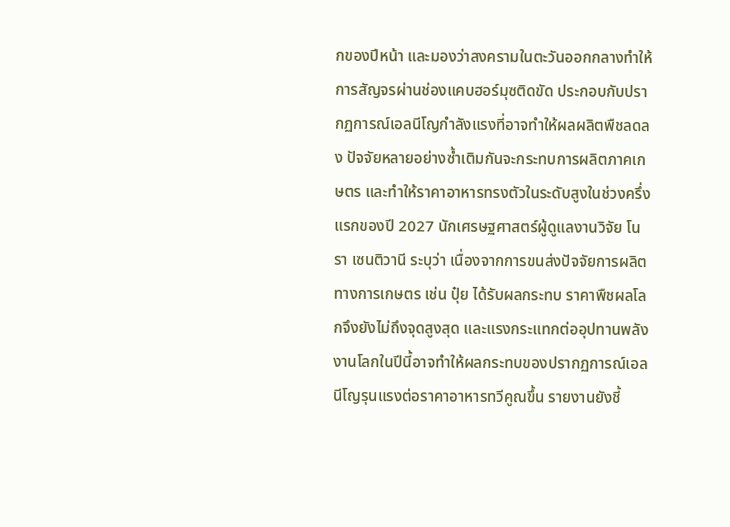กของปีหน้า และมองว่าสงครามในตะวันออกกลางทำให้การสัญจรผ่านช่องแคบฮอร์มุซติดขัด ประกอบกับปรากฏการณ์เอลนีโญกำลังแรงที่อาจทำให้ผลผลิตพืชลดลง ปัจจัยหลายอย่างซ้ำเติมกันจะกระทบการผลิตภาคเกษตร และทำให้ราคาอาหารทรงตัวในระดับสูงในช่วงครึ่งแรกของปี 2027 นักเศรษฐศาสตร์ผู้ดูแลงานวิจัย โนรา เซนติวานี ระบุว่า เนื่องจากการขนส่งปัจจัยการผลิตทางการเกษตร เช่น ปุ๋ย ได้รับผลกระทบ ราคาพืชผลโลกจึงยังไม่ถึงจุดสูงสุด และแรงกระแทกต่ออุปทานพลังงานโลกในปีนี้อาจทำให้ผลกระทบของปรากฏการณ์เอลนีโญรุนแรงต่อราคาอาหารทวีคูณขึ้น รายงานยังชี้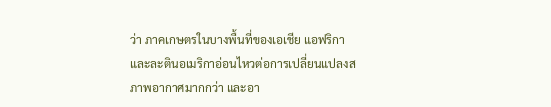ว่า ภาคเกษตรในบางพื้นที่ของเอเชีย แอฟริกา และละตินอเมริกาอ่อนไหวต่อการเปลี่ยนแปลงสภาพอากาศมากกว่า และอา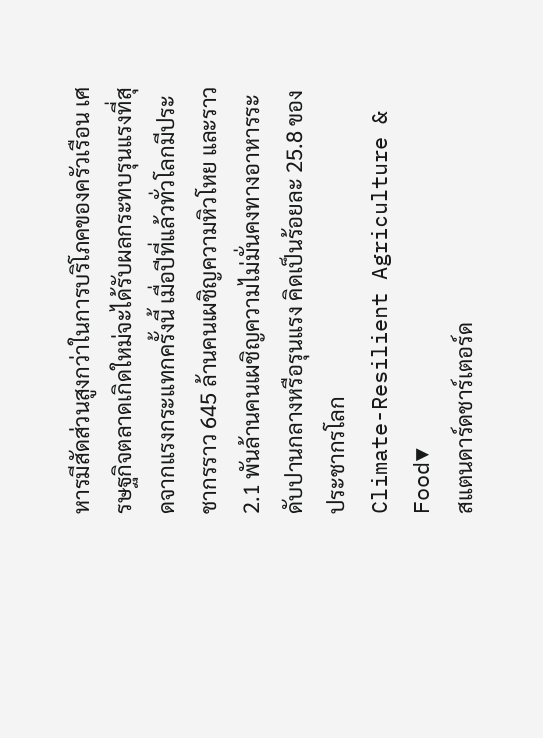หารมีสัดส่วนสูงกว่าในการบริโภคของครัวเรือน เศรษฐกิจตลาดเกิดใหม่จะได้รับผลกระทบรุนแรงที่สุดจากแรงกระแทกครั้งนี้ เมื่อปีที่แล้วทั่วโลกมีประชากรราว 645 ล้านคนเผชิญความหิวโหย และราว 2.1 พันล้านคนเผชิญความไม่มั่นคงทางอาหารระดับปานกลางหรือรุนแรง คิดเป็นร้อยละ 25.8 ของประชากรโลก
Climate-Resilient Agriculture & Food▼
สแตนดาร์ดชาร์เตอร์ด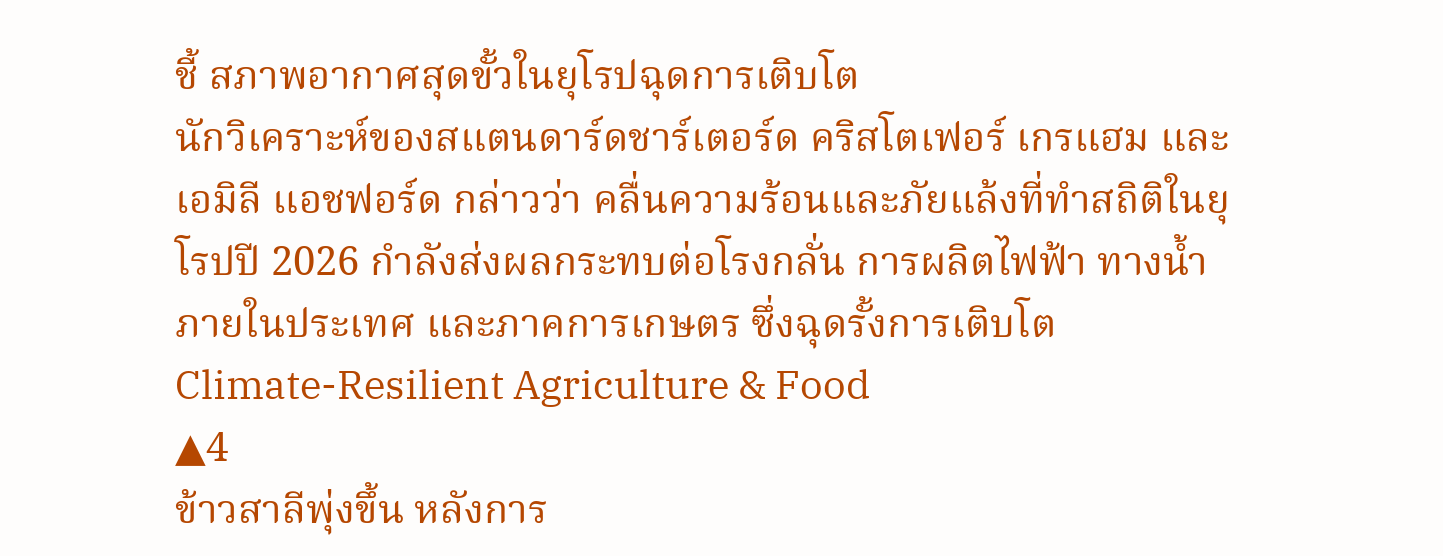ชี้ สภาพอากาศสุดขั้วในยุโรปฉุดการเติบโต
นักวิเคราะห์ของสแตนดาร์ดชาร์เตอร์ด คริสโตเฟอร์ เกรแฮม และเอมิลี แอชฟอร์ด กล่าวว่า คลื่นความร้อนและภัยแล้งที่ทำสถิติในยุโรปปี 2026 กำลังส่งผลกระทบต่อโรงกลั่น การผลิตไฟฟ้า ทางน้ำภายในประเทศ และภาคการเกษตร ซึ่งฉุดรั้งการเติบโต
Climate-Resilient Agriculture & Food
▲4
ข้าวสาลีพุ่งขึ้น หลังการ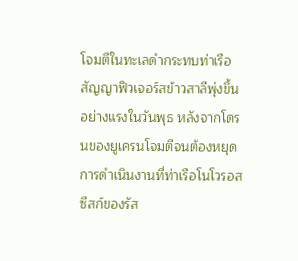โจมตีในทะเลดำกระทบท่าเรือ
สัญญาฟิวเจอร์สข้าวสาลีพุ่งขึ้นอย่างแรงในวันพุธ หลังจากโดรนของยูเครนโจมตีจนต้องหยุดการดำเนินงานที่ท่าเรือโนโวรอสซีสก์ของรัส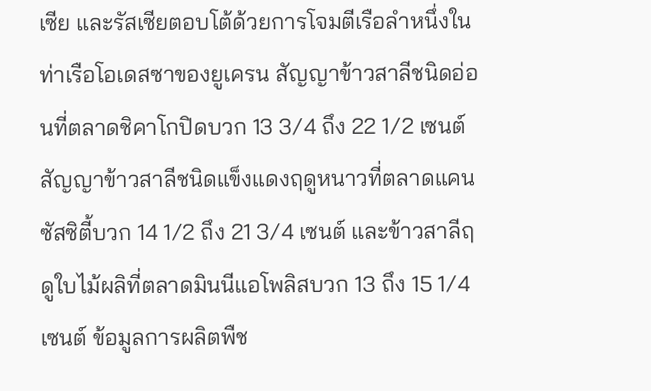เซีย และรัสเซียตอบโต้ด้วยการโจมตีเรือลำหนึ่งในท่าเรือโอเดสซาของยูเครน สัญญาข้าวสาลีชนิดอ่อนที่ตลาดชิคาโกปิดบวก 13 3/4 ถึง 22 1/2 เซนต์ สัญญาข้าวสาลีชนิดแข็งแดงฤดูหนาวที่ตลาดแคนซัสซิตี้บวก 14 1/2 ถึง 21 3/4 เซนต์ และข้าวสาลีฤดูใบไม้ผลิที่ตลาดมินนีแอโพลิสบวก 13 ถึง 15 1/4 เซนต์ ข้อมูลการผลิตพืช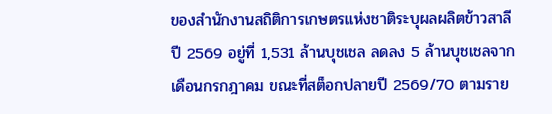ของสำนักงานสถิติการเกษตรแห่งชาติระบุผลผลิตข้าวสาลีปี 2569 อยู่ที่ 1,531 ล้านบุชเชล ลดลง 5 ล้านบุชเชลจากเดือนกรกฎาคม ขณะที่สต็อกปลายปี 2569/70 ตามราย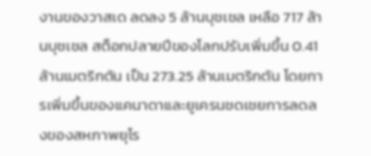งานของวาสเด ลดลง 5 ล้านบุชเชล เหลือ 717 ล้านบุชเชล สต็อกปลายปีของโลกปรับเพิ่มขึ้น 0.41 ล้านเมตริกตัน เป็น 273.25 ล้านเมตริกตัน โดยการเพิ่มขึ้นของแคนาดาและยูเครนชดเชยการลดลงของสหภาพยุโร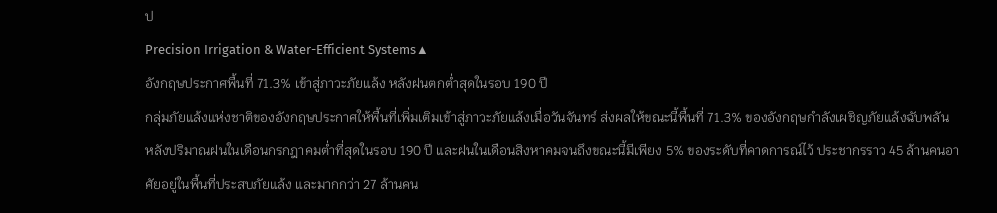ป
Precision Irrigation & Water-Efficient Systems▲
อังกฤษประกาศพื้นที่ 71.3% เข้าสู่ภาวะภัยแล้ง หลังฝนตกต่ำสุดในรอบ 190 ปี
กลุ่มภัยแล้งแห่งชาติของอังกฤษประกาศให้พื้นที่เพิ่มเติมเข้าสู่ภาวะภัยแล้งเมื่อวันจันทร์ ส่งผลให้ขณะนี้พื้นที่ 71.3% ของอังกฤษกำลังเผชิญภัยแล้งฉับพลัน หลังปริมาณฝนในเดือนกรกฎาคมต่ำที่สุดในรอบ 190 ปี และฝนในเดือนสิงหาคมจนถึงขณะนี้มีเพียง 5% ของระดับที่คาดการณ์ไว้ ประชากรราว 45 ล้านคนอาศัยอยู่ในพื้นที่ประสบภัยแล้ง และมากกว่า 27 ล้านคน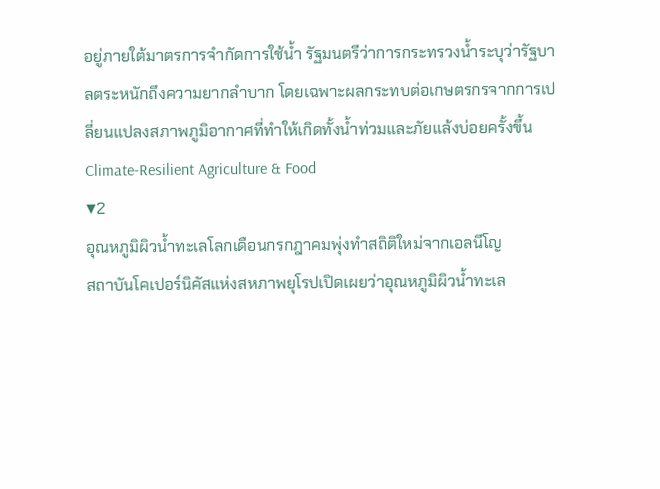อยู่ภายใต้มาตรการจำกัดการใช้น้ำ รัฐมนตรีว่าการกระทรวงน้ำระบุว่ารัฐบาลตระหนักถึงความยากลำบาก โดยเฉพาะผลกระทบต่อเกษตรกรจากการเปลี่ยนแปลงสภาพภูมิอากาศที่ทำให้เกิดทั้งน้ำท่วมและภัยแล้งบ่อยครั้งขึ้น
Climate-Resilient Agriculture & Food
▼2
อุณหภูมิผิวน้ำทะเลโลกเดือนกรกฎาคมพุ่งทำสถิติใหม่จากเอลนีโญ
สถาบันโคเปอร์นิคัสแห่งสหภาพยุโรปเปิดเผยว่าอุณหภูมิผิวน้ำทะเล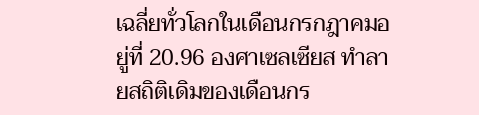เฉลี่ยทั่วโลกในเดือนกรกฎาคมอยู่ที่ 20.96 องศาเซลเซียส ทำลายสถิติเดิมของเดือนกร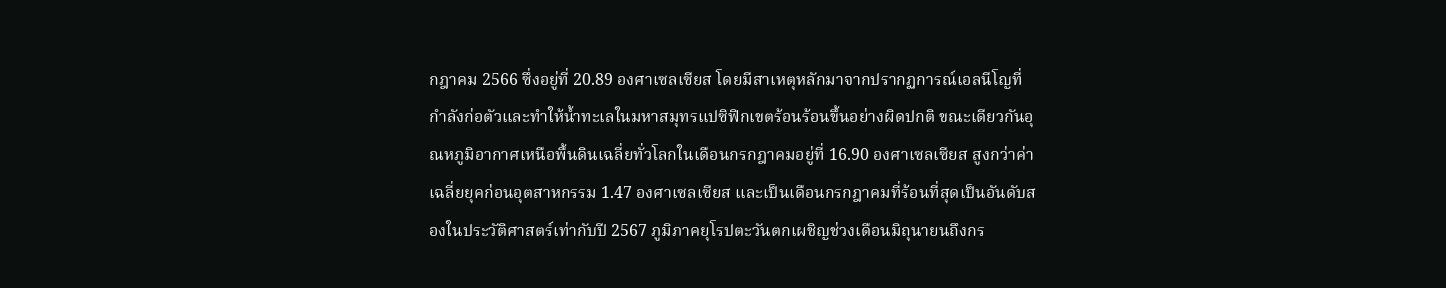กฎาคม 2566 ซึ่งอยู่ที่ 20.89 องศาเซลเซียส โดยมีสาเหตุหลักมาจากปรากฏการณ์เอลนีโญที่กำลังก่อตัวและทำให้น้ำทะเลในมหาสมุทรแปซิฟิกเขตร้อนร้อนขึ้นอย่างผิดปกติ ขณะเดียวกันอุณหภูมิอากาศเหนือพื้นดินเฉลี่ยทั่วโลกในเดือนกรกฎาคมอยู่ที่ 16.90 องศาเซลเซียส สูงกว่าค่าเฉลี่ยยุคก่อนอุตสาหกรรม 1.47 องศาเซลเซียส และเป็นเดือนกรกฎาคมที่ร้อนที่สุดเป็นอันดับสองในประวัติศาสตร์เท่ากับปี 2567 ภูมิภาคยุโรปตะวันตกเผชิญช่วงเดือนมิถุนายนถึงกร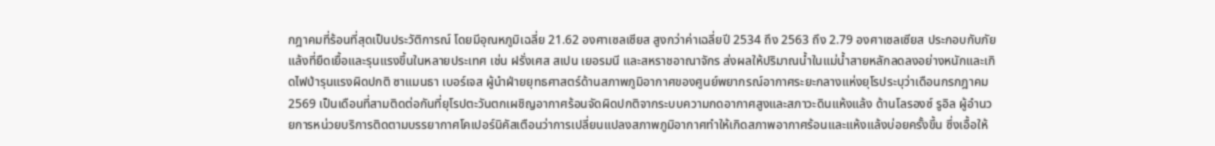กฎาคมที่ร้อนที่สุดเป็นประวัติการณ์ โดยมีอุณหภูมิเฉลี่ย 21.62 องศาเซลเซียส สูงกว่าค่าเฉลี่ยปี 2534 ถึง 2563 ถึง 2.79 องศาเซลเซียส ประกอบกับภัยแล้งที่ยืดเยื้อและรุนแรงขึ้นในหลายประเทศ เช่น ฝรั่งเศส สเปน เยอรมนี และสหราชอาณาจักร ส่งผลให้ปริมาณน้ำในแม่น้ำสายหลักลดลงอย่างหนักและเกิดไฟป่ารุนแรงผิดปกติ ซาแมนธา เบอร์เจส ผู้นำฝ่ายยุทธศาสตร์ด้านสภาพภูมิอากาศของศูนย์พยากรณ์อากาศระยะกลางแห่งยุโรประบุว่าเดือนกรกฎาคม 2569 เป็นเดือนที่สามติดต่อกันที่ยุโรปตะวันตกเผชิญอากาศร้อนจัดผิดปกติจากระบบความกดอากาศสูงและสภาวะดินแห้งแล้ง ด้านโลรองซ์ รูอิล ผู้อำนวยการหน่วยบริการติดตามบรรยากาศโคเปอร์นิคัสเตือนว่าการเปลี่ยนแปลงสภาพภูมิอากาศทำให้เกิดสภาพอากาศร้อนและแห้งแล้งบ่อยครั้งขึ้น ซึ่งเอื้อให้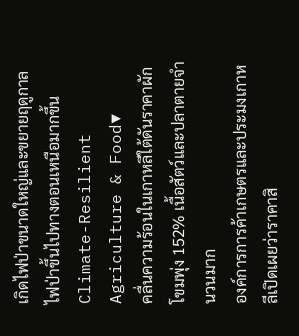เกิดไฟป่าขนาดใหญ่และขยายฤดูกาลไฟป่าขึ้นไปทางตอนเหนือมากขึ้น
Climate-Resilient Agriculture & Food▼
คลื่นความร้อนในเกาหลีใต้ดันราคาผักโขมพุ่ง 152% เนื้อสัตว์และปลาตายจำนวนมาก
องค์การการค้าเกษตรและประมงเกาหลีเปิดเผยว่าราคาสิ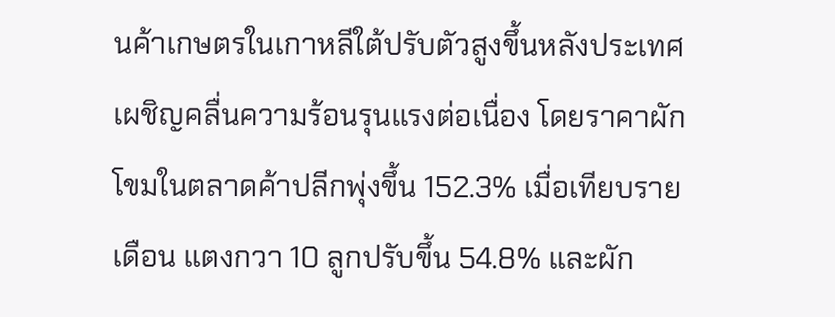นค้าเกษตรในเกาหลีใต้ปรับตัวสูงขึ้นหลังประเทศเผชิญคลื่นความร้อนรุนแรงต่อเนื่อง โดยราคาผักโขมในตลาดค้าปลีกพุ่งขึ้น 152.3% เมื่อเทียบรายเดือน แตงกวา 10 ลูกปรับขึ้น 54.8% และผัก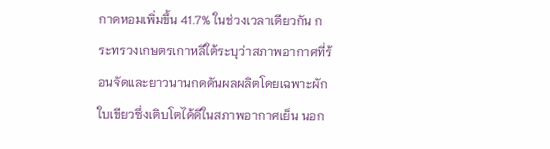กาดหอมเพิ่มขึ้น 41.7% ในช่วงเวลาเดียวกัน กระทรวงเกษตรเกาหลีใต้ระบุว่าสภาพอากาศที่ร้อนจัดและยาวนานกดดันผลผลิตโดยเฉพาะผักใบเขียวซึ่งเติบโตได้ดีในสภาพอากาศเย็น นอก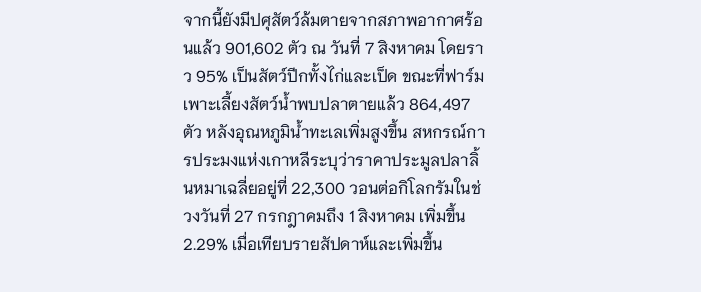จากนี้ยังมีปศุสัตว์ล้มตายจากสภาพอากาศร้อนแล้ว 901,602 ตัว ณ วันที่ 7 สิงหาคม โดยราว 95% เป็นสัตว์ปีกทั้งไก่และเป็ด ขณะที่ฟาร์มเพาะเลี้ยงสัตว์น้ำพบปลาตายแล้ว 864,497 ตัว หลังอุณหภูมิน้ำทะเลเพิ่มสูงขึ้น สหกรณ์การประมงแห่งเกาหลีระบุว่าราคาประมูลปลาลิ้นหมาเฉลี่ยอยู่ที่ 22,300 วอนต่อกิโลกรัมในช่วงวันที่ 27 กรกฎาคมถึง 1 สิงหาคม เพิ่มขึ้น 2.29% เมื่อเทียบรายสัปดาห์และเพิ่มขึ้น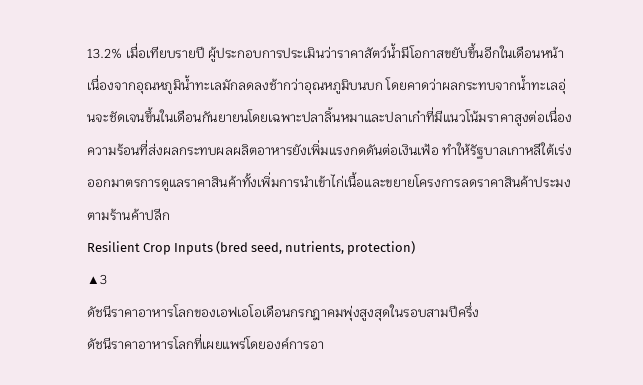13.2% เมื่อเทียบรายปี ผู้ประกอบการประเมินว่าราคาสัตว์น้ำมีโอกาสขยับขึ้นอีกในเดือนหน้าเนื่องจากอุณหภูมิน้ำทะเลมักลดลงช้ากว่าอุณหภูมิบนบก โดยคาดว่าผลกระทบจากน้ำทะเลอุ่นจะชัดเจนขึ้นในเดือนกันยายนโดยเฉพาะปลาลิ้นหมาและปลาเก๋าที่มีแนวโน้มราคาสูงต่อเนื่อง ความร้อนที่ส่งผลกระทบผลผลิตอาหารยังเพิ่มแรงกดดันต่อเงินเฟ้อ ทำให้รัฐบาลเกาหลีใต้เร่งออกมาตรการดูแลราคาสินค้าทั้งเพิ่มการนำเข้าไก่เนื้อและขยายโครงการลดราคาสินค้าประมงตามร้านค้าปลีก
Resilient Crop Inputs (bred seed, nutrients, protection)
▲3
ดัชนีราคาอาหารโลกของเอฟเอโอเดือนกรกฎาคมพุ่งสูงสุดในรอบสามปีครึ่ง
ดัชนีราคาอาหารโลกที่เผยแพร่โดยองค์การอา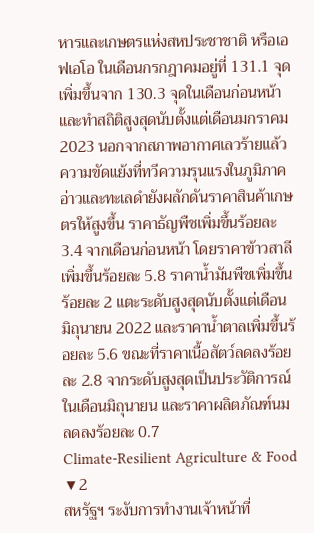หารและเกษตรแห่งสหประชาชาติ หรือเอฟเอโอ ในเดือนกรกฎาคมอยู่ที่ 131.1 จุด เพิ่มขึ้นจาก 130.3 จุดในเดือนก่อนหน้า และทำสถิติสูงสุดนับตั้งแต่เดือนมกราคม 2023 นอกจากสภาพอากาศเลวร้ายแล้ว ความขัดแย้งที่ทวีความรุนแรงในภูมิภาคอ่าวและทะเลดำยังผลักดันราคาสินค้าเกษตรให้สูงขึ้น ราคาธัญพืชเพิ่มขึ้นร้อยละ 3.4 จากเดือนก่อนหน้า โดยราคาข้าวสาลีเพิ่มขึ้นร้อยละ 5.8 ราคาน้ำมันพืชเพิ่มขึ้นร้อยละ 2 แตะระดับสูงสุดนับตั้งแต่เดือนมิถุนายน 2022 และราคาน้ำตาลเพิ่มขึ้นร้อยละ 5.6 ขณะที่ราคาเนื้อสัตว์ลดลงร้อยละ 2.8 จากระดับสูงสุดเป็นประวัติการณ์ในเดือนมิถุนายน และราคาผลิตภัณฑ์นมลดลงร้อยละ 0.7
Climate-Resilient Agriculture & Food
▼2
สหรัฐฯ ระงับการทำงานเจ้าหน้าที่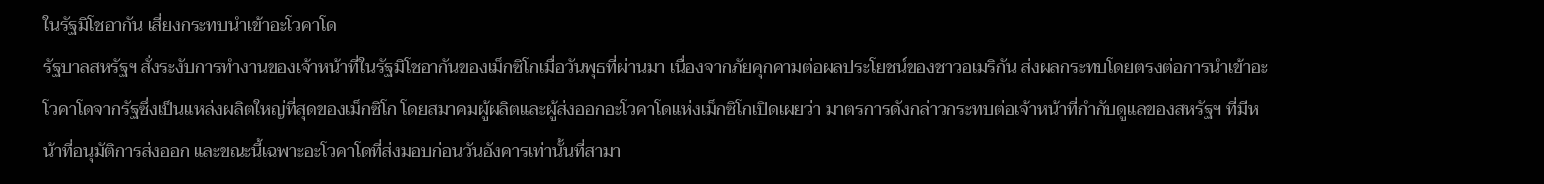ในรัฐมิโชอากัน เสี่ยงกระทบนำเข้าอะโวคาโด
รัฐบาลสหรัฐฯ สั่งระงับการทำงานของเจ้าหน้าที่ในรัฐมิโชอากันของเม็กซิโกเมื่อวันพุธที่ผ่านมา เนื่องจากภัยคุกคามต่อผลประโยชน์ของชาวอเมริกัน ส่งผลกระทบโดยตรงต่อการนำเข้าอะโวคาโดจากรัฐซึ่งเป็นแหล่งผลิตใหญ่ที่สุดของเม็กซิโก โดยสมาคมผู้ผลิตและผู้ส่งออกอะโวคาโดแห่งเม็กซิโกเปิดเผยว่า มาตรการดังกล่าวกระทบต่อเจ้าหน้าที่กำกับดูแลของสหรัฐฯ ที่มีหน้าที่อนุมัติการส่งออก และขณะนี้เฉพาะอะโวคาโดที่ส่งมอบก่อนวันอังคารเท่านั้นที่สามา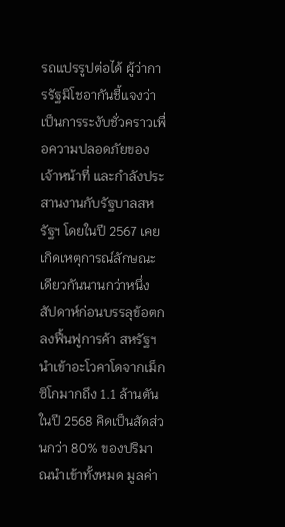รถแปรรูปต่อได้ ผู้ว่าการรัฐมิโชอากันชี้แจงว่าเป็นการระงับชั่วคราวเพื่อความปลอดภัยของเจ้าหน้าที่ และกำลังประสานงานกับรัฐบาลสหรัฐฯ โดยในปี 2567 เคยเกิดเหตุการณ์ลักษณะเดียวกันนานกว่าหนึ่งสัปดาห์ก่อนบรรลุข้อตกลงฟื้นฟูการค้า สหรัฐฯ นำเข้าอะโวคาโดจากเม็กซิโกมากถึง 1.1 ล้านตันในปี 2568 คิดเป็นสัดส่วนกว่า 80% ของปริมาณนำเข้าทั้งหมด มูลค่า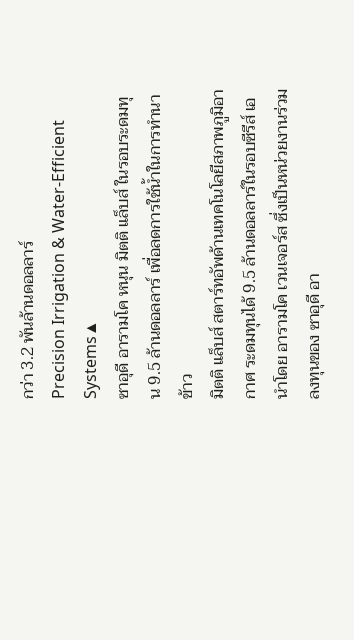กว่า 3.2 พันล้านดอลลาร์
Precision Irrigation & Water-Efficient Systems▲
ซาอุดี อารามโค หนุน มิตติ แล็บส์ ในรอบระดมทุน 9.5 ล้านดอลลาร์ เพื่อลดการใช้น้ำในการทำนาข้าว
มิตติ แล็บส์ สตาร์ทอัพด้านเทคโนโลยีสภาพภูมิอากาศ ระดมทุนได้ 9.5 ล้านดอลลาร์ในรอบซีรีส์ เอ นำโดย อารามโค เวนเจอร์ส ซึ่งเป็นหน่วยงานร่วมลงทุนของ ซาอุดี อา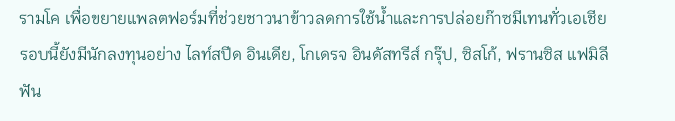รามโค เพื่อขยายแพลตฟอร์มที่ช่วยชาวนาข้าวลดการใช้น้ำและการปล่อยก๊าซมีเทนทั่วเอเชีย รอบนี้ยังมีนักลงทุนอย่าง ไลท์สปีด อินเดีย, โกเดรจ อินดัสทรีส์ กรุ๊ป, ซิสโก้, ฟรานซิส แฟมิลี ฟัน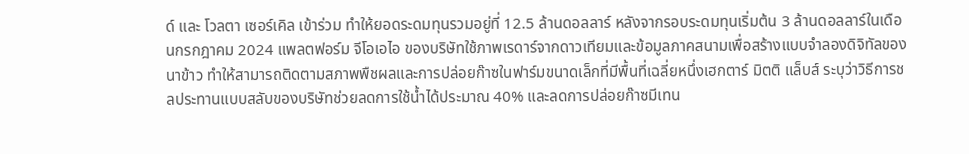ด์ และ โวลตา เซอร์เคิล เข้าร่วม ทำให้ยอดระดมทุนรวมอยู่ที่ 12.5 ล้านดอลลาร์ หลังจากรอบระดมทุนเริ่มต้น 3 ล้านดอลลาร์ในเดือนกรกฎาคม 2024 แพลตฟอร์ม จีโอเอไอ ของบริษัทใช้ภาพเรดาร์จากดาวเทียมและข้อมูลภาคสนามเพื่อสร้างแบบจำลองดิจิทัลของนาข้าว ทำให้สามารถติดตามสภาพพืชผลและการปล่อยก๊าซในฟาร์มขนาดเล็กที่มีพื้นที่เฉลี่ยหนึ่งเฮกตาร์ มิตติ แล็บส์ ระบุว่าวิธีการชลประทานแบบสลับของบริษัทช่วยลดการใช้น้ำได้ประมาณ 40% และลดการปล่อยก๊าซมีเทน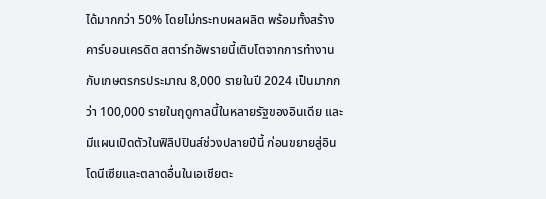ได้มากกว่า 50% โดยไม่กระทบผลผลิต พร้อมทั้งสร้างคาร์บอนเครดิต สตาร์ทอัพรายนี้เติบโตจากการทำงานกับเกษตรกรประมาณ 8,000 รายในปี 2024 เป็นมากกว่า 100,000 รายในฤดูกาลนี้ในหลายรัฐของอินเดีย และมีแผนเปิดตัวในฟิลิปปินส์ช่วงปลายปีนี้ ก่อนขยายสู่อินโดนีเซียและตลาดอื่นในเอเชียตะ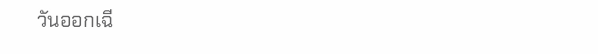วันออกเฉี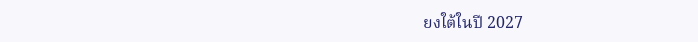ยงใต้ในปี 2027